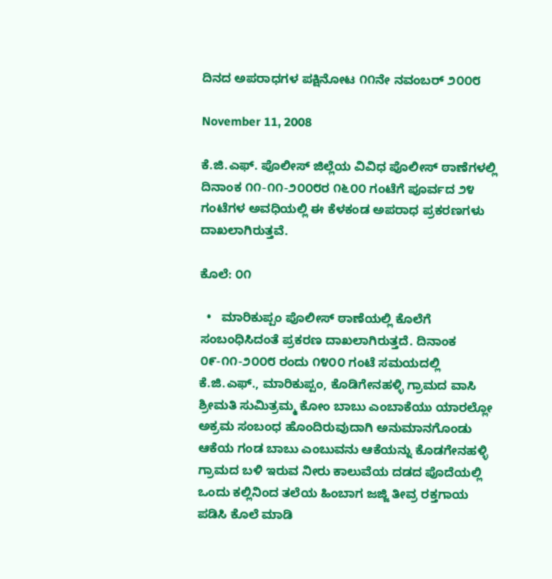ದಿನದ ಅಪರಾಧಗಳ ಪಕ್ಷಿನೋಟ ೧೧ನೇ ನವಂಬರ್‍ ೨೦೦೮

November 11, 2008

ಕೆ.ಜಿ.ಎಫ್. ಪೊಲೀಸ್ ಜಿಲ್ಲೆಯ ವಿವಿಧ ಪೊಲೀಸ್ ಠಾಣೆಗಳಲ್ಲಿ ದಿನಾಂಕ ೧೧-೧೧-೨೦೦೮ರ ೧೬೦೦ ಗಂಟೆಗೆ ಪೂರ್ವದ ೨೪ ಗಂಟೆಗಳ ಅವಧಿಯಲ್ಲಿ ಈ ಕೆಳಕಂಡ ಅಪರಾಧ ಪ್ರಕರಣಗಳು ದಾಖಲಾಗಿರುತ್ತವೆ.

ಕೊಲೆ: ೦೧

  •   ಮಾರಿಕುಪ್ಪಂ ಪೊಲೀಸ್ ಠಾಣೆಯಲ್ಲಿ ಕೊಲೆಗೆ ಸಂಬಂಧಿಸಿದಂತೆ ಪ್ರಕರಣ ದಾಖಲಾಗಿರುತ್ತದೆ. ದಿನಾಂಕ ೦೯-೧೧-೨೦೦೮ ರಂದು ೧೪೦೦ ಗಂಟೆ ಸಮಯದಲ್ಲಿ ಕೆ.ಜಿ.ಎಫ್., ಮಾರಿಕುಪ್ಪಂ, ಕೊಡಿಗೇನಹಳ್ಳಿ ಗ್ರಾಮದ ವಾಸಿ ಶ್ರೀಮತಿ ಸುಮಿತ್ರಮ್ಮ ಕೋಂ ಬಾಬು ಎಂಬಾಕೆಯು ಯಾರಲ್ಲೋ ಅಕ್ರಮ ಸಂಬಂಧ ಹೊಂದಿರುವುದಾಗಿ ಅನುಮಾನಗೊಂಡು ಆಕೆಯ ಗಂಡ ಬಾಬು ಎಂಬುವನು ಆಕೆಯನ್ನು ಕೊಡಗೇನಹಳ್ಳಿ ಗ್ರಾಮದ ಬಳಿ ಇರುವ ನೀರು ಕಾಲುವೆಯ ದಡದ ಪೊದೆಯಲ್ಲಿ ಒಂದು ಕಲ್ಲಿನಿಂದ ತಲೆಯ ಹಿಂಬಾಗ ಜಜ್ಜಿ ತೀವ್ರ ರಕ್ತಗಾಯ ಪಡಿಸಿ ಕೊಲೆ ಮಾಡಿ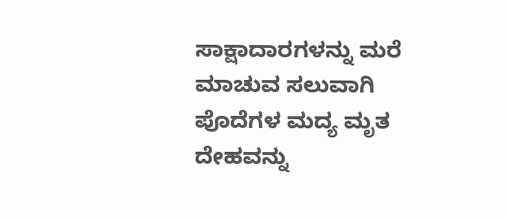ಸಾಕ್ಷಾದಾರಗಳನ್ನು ಮರೆ ಮಾಚುವ ಸಲುವಾಗಿ ಪೊದೆಗಳ ಮದ್ಯ ಮೃತ ದೇಹವನ್ನು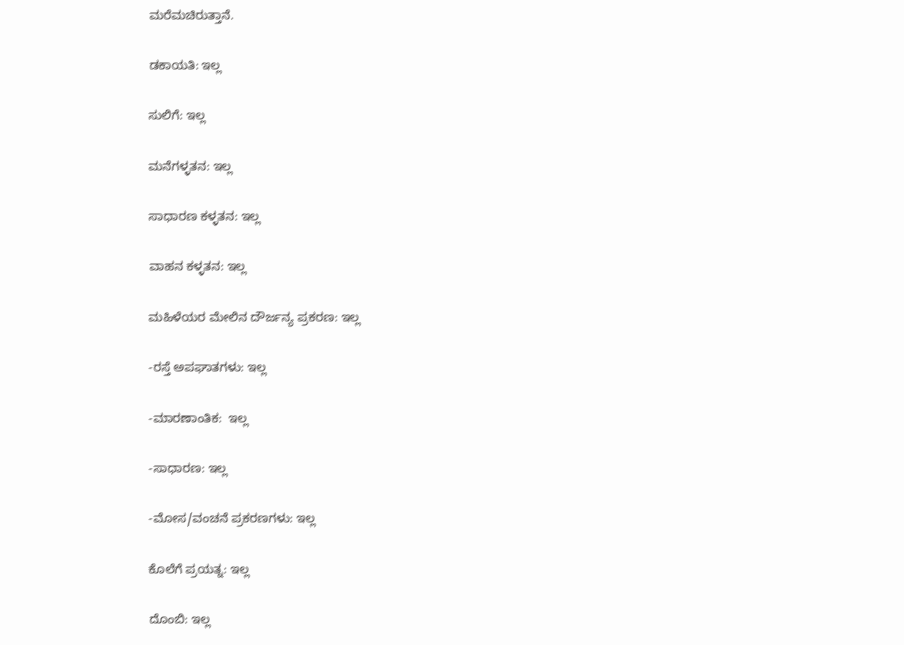ಮರೆಮಚಿರುತ್ತಾನೆ.

ಡಕಾಯತಿ: ಇಲ್ಲ

ಸುಲಿಗೆ: ಇಲ್ಲ

ಮನೆಗಳ್ಳತನ: ಇಲ್ಲ

ಸಾಧಾರಣ ಕಳ್ಳತನ: ಇಲ್ಲ

ವಾಹನ ಕಳ್ಳತನ: ಇಲ್ಲ

ಮಹಿಳೆಯರ ಮೇಲಿನ ದೌರ್ಜನ್ಯ ಪ್ರಕರಣ: ಇಲ್ಲ

-ರಸ್ತೆ ಅಪಘಾತಗಳು: ಇಲ್ಲ

-ಮಾರಣಾಂತಿಕ:  ಇಲ್ಲ

-ಸಾಧಾರಣ: ಇಲ್ಲ

-ಮೋಸ/ವಂಚನೆ ಪ್ರಕರಣಗಳು: ಇಲ್ಲ

ಕೊಲೆಗೆ ಪ್ರಯತ್ನ: ಇಲ್ಲ

ದೊಂಬಿ: ಇಲ್ಲ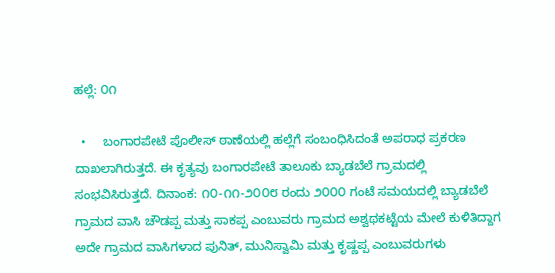ಹಲ್ಲೆ: ೦೧

  •     ಬಂಗಾರಪೇಟೆ ಪೊಲೀಸ್ ಠಾಣೆಯಲ್ಲಿ ಹಲ್ಲೆಗೆ ಸಂಬಂಧಿಸಿದಂತೆ ಅಪರಾಧ ಪ್ರಕರಣ ದಾಖಲಾಗಿರುತ್ತದೆ. ಈ ಕೃತ್ಯವು ಬಂಗಾರಪೇಟೆ ತಾಲೂಕು ಬ್ಯಾಡಬೆಲೆ ಗ್ರಾಮದಲ್ಲಿ ಸಂಭವಿಸಿರುತ್ತದೆ. ದಿನಾಂಕ: ೧೦-೧೧-೨೦೦೮ ರಂದು ೨೦೦೦ ಗಂಟೆ ಸಮಯದಲ್ಲಿ ಬ್ಯಾಡಬೆಲೆ ಗ್ರಾಮದ ವಾಸಿ ಚೌಡಪ್ಪ ಮತ್ತು ಸಾಕಪ್ಪ ಎಂಬುವರು ಗ್ರಾಮದ ಅಶ್ವಥಕಟ್ಟೆಯ ಮೇಲೆ ಕುಳಿತಿದ್ದಾಗ ಅದೇ ಗ್ರಾಮದ ವಾಸಿಗಳಾದ ಪುನಿತ್, ಮುನಿಸ್ವಾಮಿ ಮತ್ತು ಕೃಷ್ಣಪ್ಪ ಎಂಬುವರುಗಳು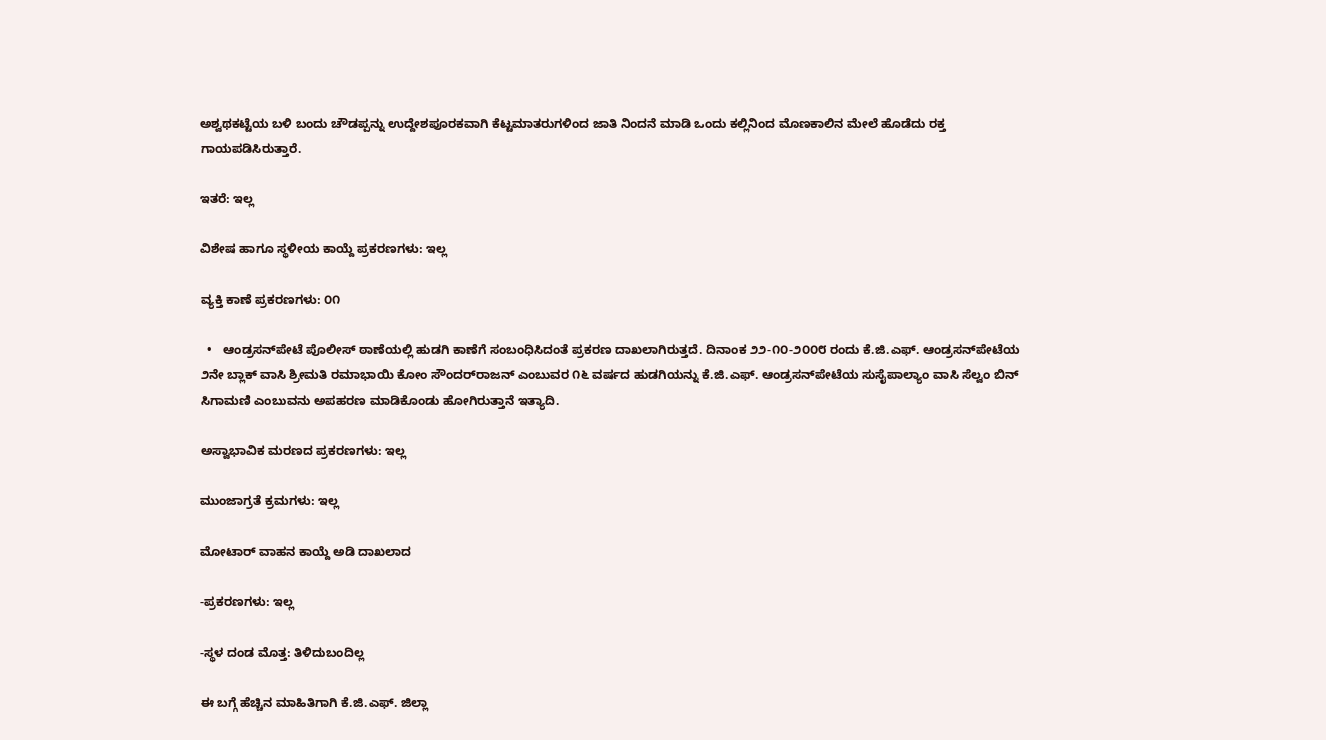ಅಶ್ವಥಕಟ್ಟೆಯ ಬಳಿ ಬಂದು ಚೌಡಪ್ಪನ್ನು ಉದ್ದೇಶಪೂರಕವಾಗಿ ಕೆಟ್ಟಮಾತರುಗಳಿಂದ ಜಾತಿ ನಿಂದನೆ ಮಾಡಿ ಒಂದು ಕಲ್ಲಿನಿಂದ ಮೊಣಕಾಲಿನ ಮೇಲೆ ಹೊಡೆದು ರಕ್ತ ಗಾಯಪಡಿಸಿರುತ್ತಾರೆ.

ಇತರೆ: ಇಲ್ಲ

ವಿಶೇಷ ಹಾಗೂ ಸ್ಥಳೀಯ ಕಾಯ್ದೆ ಪ್ರಕರಣಗಳು: ಇಲ್ಲ

ವ್ಯಕ್ತಿ ಕಾಣೆ ಪ್ರಕರಣಗಳು: ೦೧

  •   ಆಂಡ್ರಸನ್‌ಪೇಟೆ ಪೊಲೀಸ್ ಠಾಣೆಯಲ್ಲಿ ಹುಡಗಿ ಕಾಣೆಗೆ ಸಂಬಂಧಿಸಿದಂತೆ ಪ್ರಕರಣ ದಾಖಲಾಗಿರುತ್ತದೆ. ದಿನಾಂಕ ೨೨-೧೦-೨೦೦೮ ರಂದು ಕೆ.ಜಿ.ಎಫ್. ಆಂಡ್ರಸನ್‌ಪೇಟೆಯ ೨ನೇ ಬ್ಲಾಕ್ ವಾಸಿ ಶ್ರೀಮತಿ ರಮಾಭಾಯಿ ಕೋಂ ಸೌಂದರ್‌ರಾಜನ್ ಎಂಬುವರ ೧೬ ವರ್ಷದ ಹುಡಗಿಯನ್ನು ಕೆ.ಜಿ.ಎಫ್. ಆಂಡ್ರಸನ್‌ಪೇಟೆಯ ಸುಸೈಪಾಲ್ಯಾಂ ವಾಸಿ ಸೆಲ್ವಂ ಬಿನ್ ಸಿಗಾಮಣಿ ಎಂಬುವನು ಅಪಹರಣ ಮಾಡಿಕೊಂಡು ಹೋಗಿರುತ್ತಾನೆ ಇತ್ಯಾದಿ.

ಅಸ್ವಾಭಾವಿಕ ಮರಣದ ಪ್ರಕರಣಗಳು: ಇಲ್ಲ

ಮುಂಜಾಗ್ರತೆ ಕ್ರಮಗಳು: ಇಲ್ಲ

ಮೋಟಾರ್‍ ವಾಹನ ಕಾಯ್ದೆ ಅಡಿ ದಾಖಲಾದ

-ಪ್ರಕರಣಗಳು: ಇಲ್ಲ

-ಸ್ಥಳ ದಂಡ ಮೊತ್ತ: ತಿಳಿದುಬಂದಿಲ್ಲ

ಈ ಬಗ್ಗೆ ಹೆಚ್ಚಿನ ಮಾಹಿತಿಗಾಗಿ ಕೆ.ಜಿ.ಎಫ್. ಜಿಲ್ಲಾ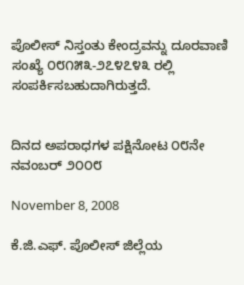ಪೊಲೀಸ್ ನಿಸ್ತಂತು ಕೇಂದ್ರವನ್ನು ದೂರವಾಣಿ ಸಂಖ್ಯೆ ೦೮೧೫೩-೨೭೪೭೪೩ ರಲ್ಲಿ ಸಂಪರ್ಕಿಸಬಹುದಾಗಿರುತ್ತದೆ.


ದಿನದ ಅಪರಾಧಗಳ ಪಕ್ಷಿನೋಟ ೦೮ನೇ ನವಂಬರ್‍ ೨೦೦೮

November 8, 2008

ಕೆ.ಜಿ.ಎಫ್. ಪೊಲೀಸ್ ಜಿಲ್ಲೆಯ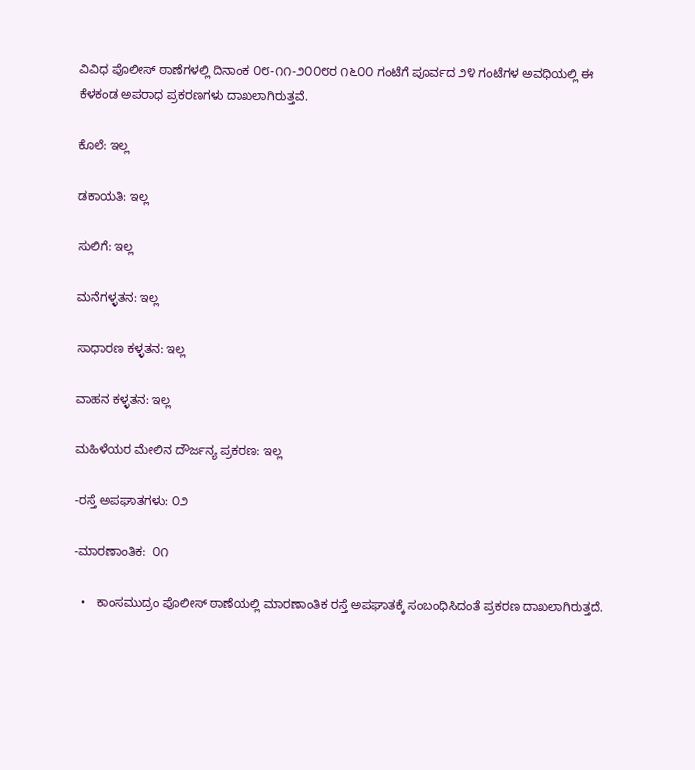ವಿವಿಧ ಪೊಲೀಸ್ ಠಾಣೆಗಳಲ್ಲಿ ದಿನಾಂಕ ೦೮-೧೧-೨೦೦೮ರ ೧೬೦೦ ಗಂಟೆಗೆ ಪೂರ್ವದ ೨೪ ಗಂಟೆಗಳ ಅವಧಿಯಲ್ಲಿ ಈ ಕೆಳಕಂಡ ಅಪರಾಧ ಪ್ರಕರಣಗಳು ದಾಖಲಾಗಿರುತ್ತವೆ.

ಕೊಲೆ: ಇಲ್ಲ

ಡಕಾಯತಿ: ಇಲ್ಲ

ಸುಲಿಗೆ: ಇಲ್ಲ

ಮನೆಗಳ್ಳತನ: ಇಲ್ಲ

ಸಾಧಾರಣ ಕಳ್ಳತನ: ಇಲ್ಲ

ವಾಹನ ಕಳ್ಳತನ: ಇಲ್ಲ

ಮಹಿಳೆಯರ ಮೇಲಿನ ದೌರ್ಜನ್ಯ ಪ್ರಕರಣ: ಇಲ್ಲ

-ರಸ್ತೆ ಅಪಘಾತಗಳು: ೦೨

-ಮಾರಣಾಂತಿಕ:  ೦೧

  •   ಕಾಂಸಮುದ್ರಂ ಪೊಲೀಸ್ ಠಾಣೆಯಲ್ಲಿ ಮಾರಣಾಂತಿಕ ರಸ್ತೆ ಅಪಘಾತಕ್ಕೆ ಸಂಬಂಧಿಸಿದಂತೆ ಪ್ರಕರಣ ದಾಖಲಾಗಿರುತ್ತದೆ.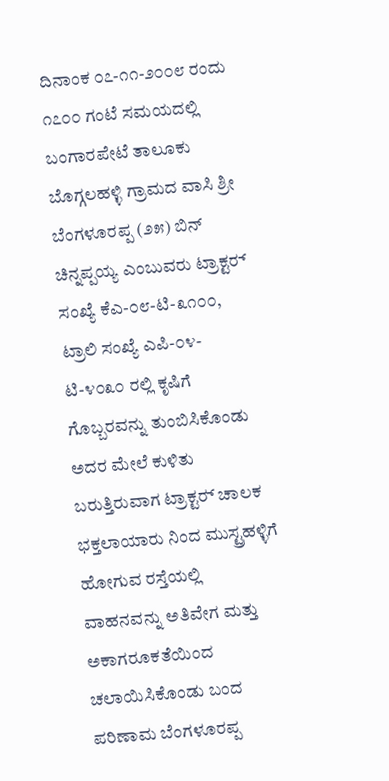ದಿನಾಂಕ ೦೭-೧೧-೨೦೦೮ ರಂದು ೧೭೦೦ ಗಂಟೆ ಸಮಯದಲ್ಲಿ ಬಂಗಾರಪೇಟೆ ತಾಲೂಕು ಬೊಗ್ಗಲಹಳ್ಳಿ ಗ್ರಾಮದ ವಾಸಿ ಶ್ರೀ ಬೆಂಗಳೂರಪ್ಪ (೨೫) ಬಿನ್ ಚಿನ್ನಪ್ಪಯ್ಯ ಎಂಬುವರು ಟ್ರಾಕ್ಟರ್‍ ಸಂಖ್ಯೆ ಕೆಎ-೦೮-ಟಿ-೩೧೦೦, ಟ್ರಾಲಿ ಸಂಖ್ಯೆ ಎಪಿ-೦೪-ಟಿ-೪೦೩೦ ರಲ್ಲಿ ಕೃಷಿಗೆ ಗೊಬ್ಬರವನ್ನು ತುಂಬಿಸಿಕೊಂಡು ಅದರ ಮೇಲೆ ಕುಳಿತು ಬರುತ್ತಿರುವಾಗ ಟ್ರಾಕ್ಟರ್‍ ಚಾಲಕ ಭಕ್ತಲಾಯಾರು ನಿಂದ ಮುಸ್ಟ್ರಹಳ್ಳಿಗೆ ಹೋಗುವ ರಸ್ತೆಯಲ್ಲಿ ವಾಹನವನ್ನು ಅತಿವೇಗ ಮತ್ತು ಅಕಾಗರೂಕತೆಯಿಂದ ಚಲಾಯಿಸಿಕೊಂಡು ಬಂದ ಪರಿಣಾಮ ಬೆಂಗಳೂರಪ್ಪ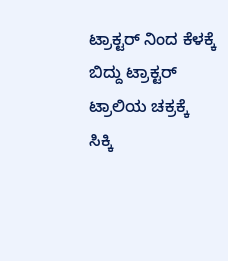ಟ್ರಾಕ್ಟರ್‍ ನಿಂದ ಕೆಳಕ್ಕೆ ಬಿದ್ದು ಟ್ರಾಕ್ಟರ್‍ ಟ್ರಾಲಿಯ ಚಕ್ರಕ್ಕೆ ಸಿಕ್ಕಿ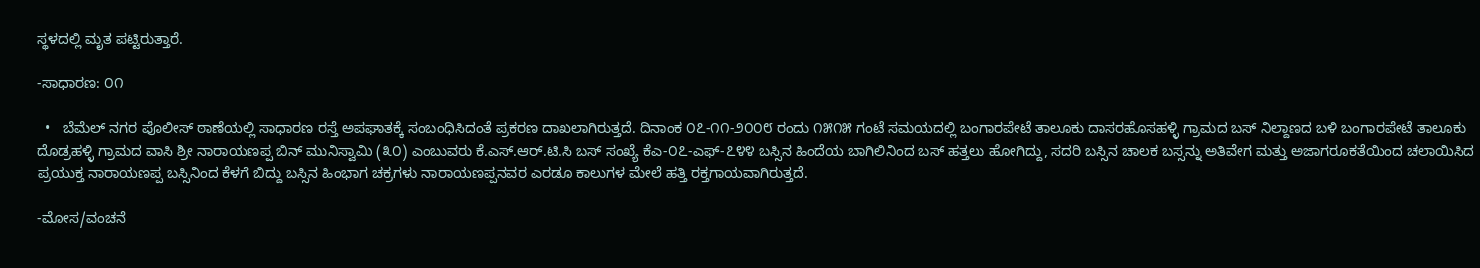ಸ್ಥಳದಲ್ಲಿ ಮೃತ ಪಟ್ಟಿರುತ್ತಾರೆ.

-ಸಾಧಾರಣ: ೦೧

  •   ಬೆಮೆಲ್ ನಗರ ಪೊಲೀಸ್ ಠಾಣೆಯಲ್ಲಿ ಸಾಧಾರಣ ರಸ್ತೆ ಅಪಘಾತಕ್ಕೆ ಸಂಬಂಧಿಸಿದಂತೆ ಪ್ರಕರಣ ದಾಖಲಾಗಿರುತ್ತದೆ. ದಿನಾಂಕ ೦೭-೧೧-೨೦೦೮ ರಂದು ೧೫೧೫ ಗಂಟೆ ಸಮಯದಲ್ಲಿ ಬಂಗಾರಪೇಟೆ ತಾಲೂಕು ದಾಸರಹೊಸಹಳ್ಳಿ ಗ್ರಾಮದ ಬಸ್ ನಿಲ್ದಾಣದ ಬಳಿ ಬಂಗಾರಪೇಟೆ ತಾಲೂಕು ದೊಡ್ರಹಳ್ಳಿ ಗ್ರಾಮದ ವಾಸಿ ಶ್ರೀ ನಾರಾಯಣಪ್ಪ ಬಿನ್ ಮುನಿಸ್ವಾಮಿ (೩೦) ಎಂಬುವರು ಕೆ.ಎಸ್.ಆರ್‍.ಟಿ.ಸಿ ಬಸ್ ಸಂಖ್ಯೆ ಕೆಎ-೦೭-ಎಫ್-೭೪೪ ಬಸ್ಸಿನ ಹಿಂದೆಯ ಬಾಗಿಲಿನಿಂದ ಬಸ್ ಹತ್ತಲು ಹೋಗಿದ್ದು, ಸದರಿ ಬಸ್ಸಿನ ಚಾಲಕ ಬಸ್ಸನ್ನು ಅತಿವೇಗ ಮತ್ತು ಅಜಾಗರೂಕತೆಯಿಂದ ಚಲಾಯಿಸಿದ ಪ್ರಯುಕ್ತ ನಾರಾಯಣಪ್ಪ ಬಸ್ಸಿನಿಂದ ಕೆಳಗೆ ಬಿದ್ದು ಬಸ್ಸಿನ ಹಿಂಭಾಗ ಚಕ್ರಗಳು ನಾರಾಯಣಪ್ಪನವರ ಎರಡೂ ಕಾಲುಗಳ ಮೇಲೆ ಹತ್ತಿ ರಕ್ತಗಾಯವಾಗಿರುತ್ತದೆ.

-ಮೋಸ/ವಂಚನೆ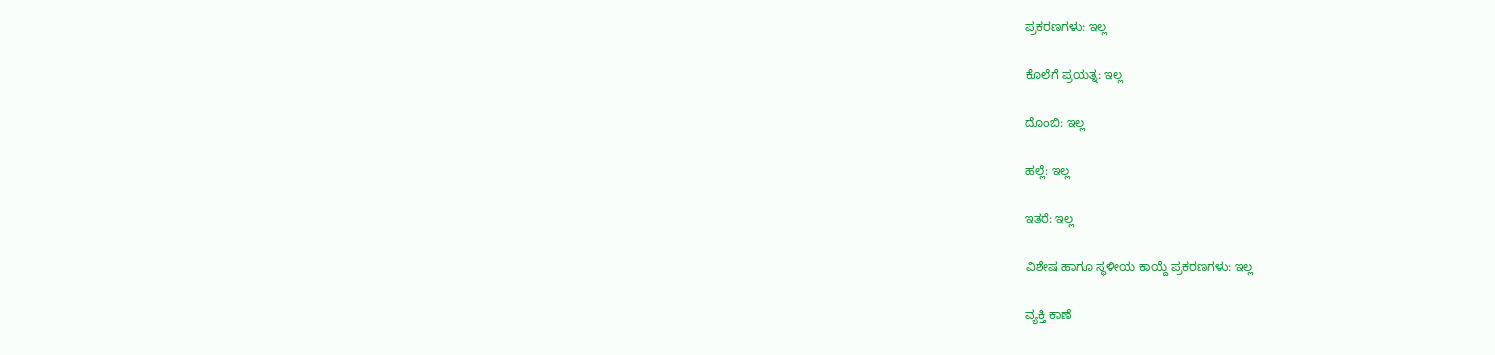ಪ್ರಕರಣಗಳು: ಇಲ್ಲ

ಕೊಲೆಗೆ ಪ್ರಯತ್ನ: ಇಲ್ಲ

ದೊಂಬಿ: ಇಲ್ಲ

ಹಲ್ಲೆ: ಇಲ್ಲ

ಇತರೆ: ಇಲ್ಲ

ವಿಶೇಷ ಹಾಗೂ ಸ್ಥಳೀಯ ಕಾಯ್ದೆ ಪ್ರಕರಣಗಳು: ಇಲ್ಲ

ವ್ಯಕ್ತಿ ಕಾಣೆ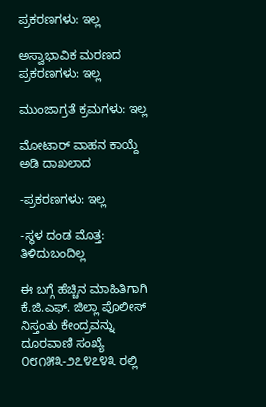ಪ್ರಕರಣಗಳು: ಇಲ್ಲ

ಅಸ್ವಾಭಾವಿಕ ಮರಣದ ಪ್ರಕರಣಗಳು: ಇಲ್ಲ

ಮುಂಜಾಗ್ರತೆ ಕ್ರಮಗಳು: ಇಲ್ಲ

ಮೋಟಾರ್‍ ವಾಹನ ಕಾಯ್ದೆ ಅಡಿ ದಾಖಲಾದ

-ಪ್ರಕರಣಗಳು: ಇಲ್ಲ

-ಸ್ಥಳ ದಂಡ ಮೊತ್ತ: ತಿಳಿದುಬಂದಿಲ್ಲ

ಈ ಬಗ್ಗೆ ಹೆಚ್ಚಿನ ಮಾಹಿತಿಗಾಗಿ ಕೆ.ಜಿ.ಎಫ್. ಜಿಲ್ಲಾ ಪೊಲೀಸ್ ನಿಸ್ತಂತು ಕೇಂದ್ರವನ್ನು ದೂರವಾಣಿ ಸಂಖ್ಯೆ ೦೮೧೫೩-೨೭೪೭೪೩ ರಲ್ಲಿ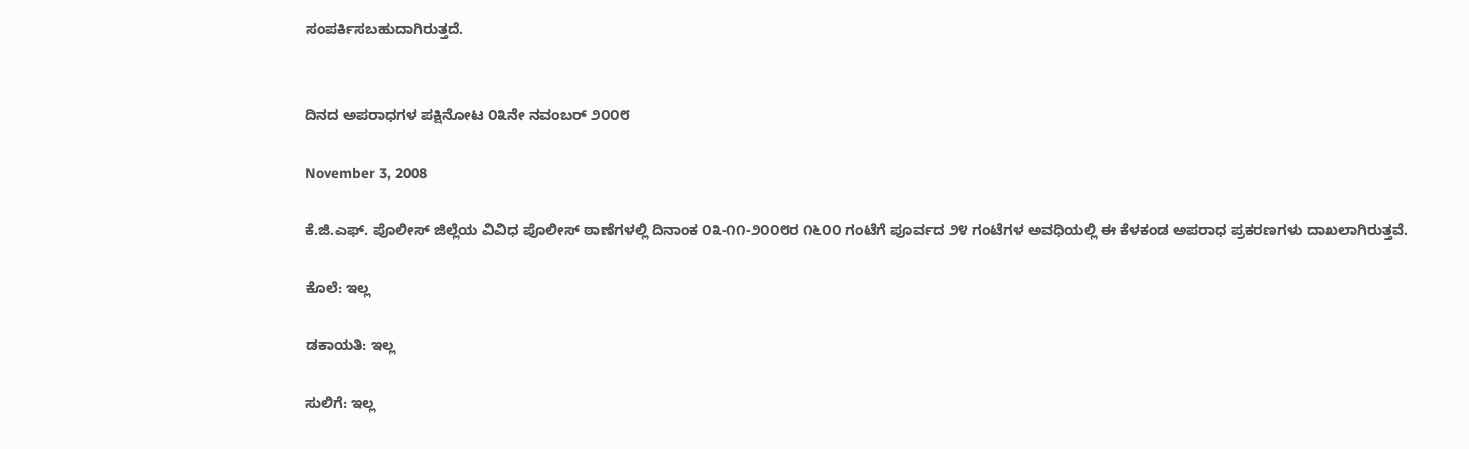ಸಂಪರ್ಕಿಸಬಹುದಾಗಿರುತ್ತದೆ.


ದಿನದ ಅಪರಾಧಗಳ ಪಕ್ಷಿನೋಟ ೦೩ನೇ ನವಂಬರ್‍ ೨೦೦೮

November 3, 2008

ಕೆ.ಜಿ.ಎಫ್. ಪೊಲೀಸ್ ಜಿಲ್ಲೆಯ ವಿವಿಧ ಪೊಲೀಸ್ ಠಾಣೆಗಳಲ್ಲಿ ದಿನಾಂಕ ೦೩-೧೧-೨೦೦೮ರ ೧೬೦೦ ಗಂಟೆಗೆ ಪೂರ್ವದ ೨೪ ಗಂಟೆಗಳ ಅವಧಿಯಲ್ಲಿ ಈ ಕೆಳಕಂಡ ಅಪರಾಧ ಪ್ರಕರಣಗಳು ದಾಖಲಾಗಿರುತ್ತವೆ.

ಕೊಲೆ: ಇಲ್ಲ

ಡಕಾಯತಿ: ಇಲ್ಲ

ಸುಲಿಗೆ: ಇಲ್ಲ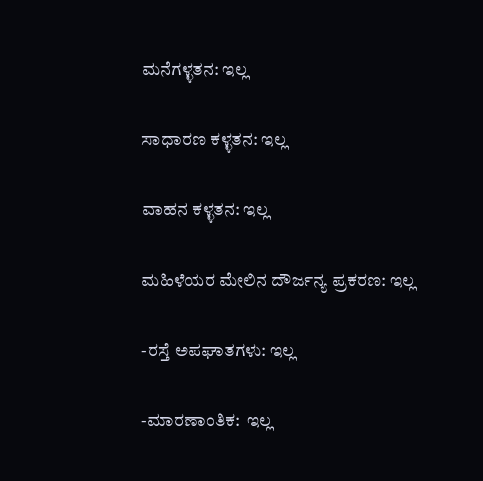ಮನೆಗಳ್ಳತನ: ಇಲ್ಲ

ಸಾಧಾರಣ ಕಳ್ಳತನ: ಇಲ್ಲ

ವಾಹನ ಕಳ್ಳತನ: ಇಲ್ಲ

ಮಹಿಳೆಯರ ಮೇಲಿನ ದೌರ್ಜನ್ಯ ಪ್ರಕರಣ: ಇಲ್ಲ

-ರಸ್ತೆ ಅಪಘಾತಗಳು: ಇಲ್ಲ

-ಮಾರಣಾಂತಿಕ:  ಇಲ್ಲ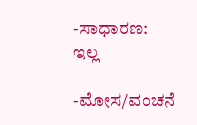-ಸಾಧಾರಣ: ಇಲ್ಲ

-ಮೋಸ/ವಂಚನೆ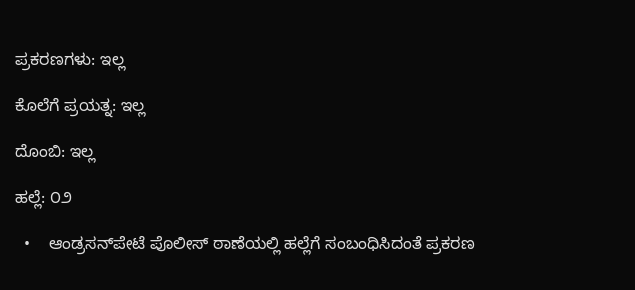ಪ್ರಕರಣಗಳು: ಇಲ್ಲ

ಕೊಲೆಗೆ ಪ್ರಯತ್ನ: ಇಲ್ಲ

ದೊಂಬಿ: ಇಲ್ಲ

ಹಲ್ಲೆ: ೦೨

  •    ಆಂಡ್ರಸನ್‌ಪೇಟೆ ಪೊಲೀಸ್ ಠಾಣೆಯಲ್ಲಿ ಹಲ್ಲೆಗೆ ಸಂಬಂಧಿಸಿದಂತೆ ಪ್ರಕರಣ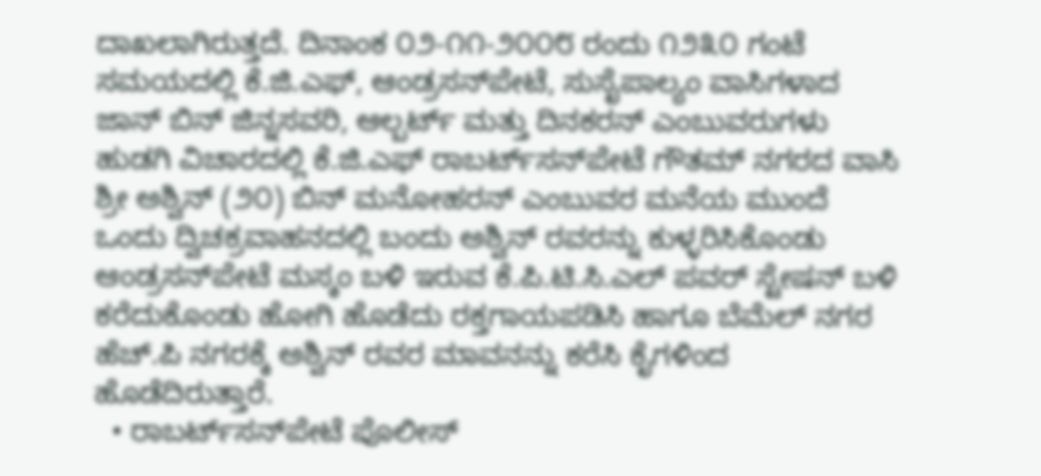ದಾಖಲಾಗಿರುತ್ತದೆ. ದಿನಾಂಕ ೦೨-೧೧-೨೦೦೮ ರಂದು ೧೨೩೦ ಗಂಟೆ ಸಮಯದಲ್ಲಿ ಕೆ.ಜಿ.ಎಫ್, ಆಂಡ್ರಸನ್‌ಪೇಟೆ, ಸುಸೈಪಾಲ್ಯಂ ವಾಸಿಗಳಾದ ಜಾನ್ ಬಿನ್ ಜಿನ್ನಸವರಿ, ಆಲ್ಬರ್ಟ್ ಮತ್ತು ದಿನಕರನ್ ಎಂಬುವರುಗಳು ಹುಡಗಿ ವಿಚಾರದಲ್ಲಿ ಕೆ.ಜಿ.ಎಫ್ ರಾಬರ್ಟ್‌‌ಸನ್‌ಪೇಟೆ ಗೌತಮ್ ನಗರದ ವಾಸಿ ಶ್ರೀ ಅಶ್ವಿನ್ (೨೦) ಬಿನ್ ಮನೋಹರನ್ ಎಂಬುವರ ಮನೆಯ ಮುಂದೆ ಒಂದು ದ್ವಿಚಕ್ರವಾಹನದಲ್ಲಿ ಬಂದು ಅಶ್ವಿನ್ ರವರನ್ನು ಕುಳ್ಳರಿಸಿಕೊಂಡು ಆಂಡ್ರಸನ್‌ಪೇಟೆ ಮಸ್ಕಂ ಬಳಿ ಇರುವ ಕೆ.ಪಿ.ಟಿ.ಸಿ.ಎಲ್ ಪವರ್ ಸ್ಟೇಷನ್ ಬಳಿ ಕರೆದುಕೊಂಡು ಹೋಗಿ ಹೊಡೆದು ರಕ್ತಗಾಯಪಡಿಸಿ ಹಾಗೂ ಬೆಮೆಲ್ ನಗರ ಹೆಚ್.ಪಿ ನಗರಕ್ಕೆ ಅಶ್ವಿನ್ ರವರ ಮಾವನನ್ನು ಕರೆಸಿ ಕೈಗಳಿಂದ ಹೊಡೆದಿರುತ್ತಾರೆ.
  • ರಾಬರ್ಟ್‌‌ಸನ್‌ಪೇಟೆ ಪೊಲೀಸ್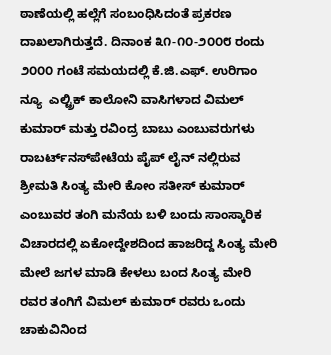ಠಾಣೆಯಲ್ಲಿ ಹಲ್ಲೆಗೆ ಸಂಬಂಧಿಸಿದಂತೆ ಪ್ರಕರಣ ದಾಖಲಾಗಿರುತ್ತದೆ. ದಿನಾಂಕ ೩೧-೧೦-೨೦೦೮ ರಂದು ೨೦೦೦ ಗಂಟೆ ಸಮಯದಲ್ಲಿ ಕೆ.ಜಿ.ಎಫ್. ಉರಿಗಾಂ ನ್ಯೂ  ಎಲ್ಟ್ರಿಕ್ ಕಾಲೋನಿ ವಾಸಿಗಳಾದ ವಿಮಲ್ ಕುಮಾರ್‍ ಮತ್ತು ರವಿಂದ್ರ ಬಾಬು ಎಂಬುವರುಗಳು ರಾಬರ್ಟ್‌‌ನಸ್‌ಪೇಟೆಯ ಪೈಪ್ ಲೈನ್ ನಲ್ಲಿರುವ ಶ್ರೀಮತಿ ಸಿಂತ್ಯ ಮೇರಿ ಕೋಂ ಸತೀಸ್ ಕುಮಾರ್‍ ಎಂಬುವರ ತಂಗಿ ಮನೆಯ ಬಳಿ ಬಂದು ಸಾಂಸ್ಕಾರಿಕ ವಿಚಾರದಲ್ಲಿ ಏಕೋದ್ದೇಶದಿಂದ ಹಾಜರಿದ್ದ ಸಿಂತ್ಯ ಮೇರಿ ಮೇಲೆ ಜಗಳ ಮಾಡಿ ಕೇಳಲು ಬಂದ ಸಿಂತ್ಯ ಮೇರಿ ರವರ ತಂಗಿಗೆ ವಿಮಲ್ ಕುಮಾರ್‍ ರವರು ಒಂದು ಚಾಕುವಿನಿಂದ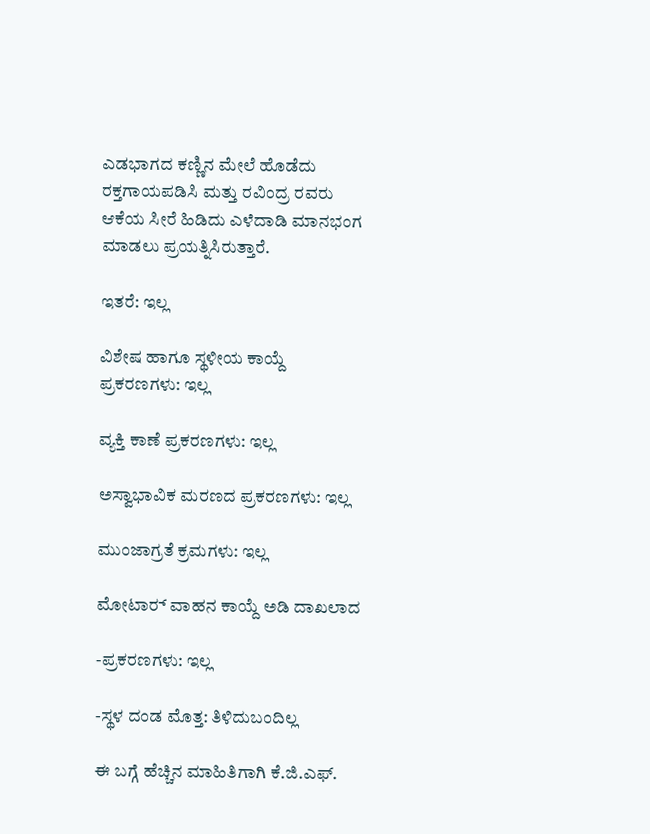ಎಡಭಾಗದ ಕಣ್ಣಿನ ಮೇಲೆ ಹೊಡೆದು ರಕ್ತಗಾಯಪಡಿಸಿ ಮತ್ತು ರವಿಂದ್ರ ರವರು ಆಕೆಯ ಸೀರೆ ಹಿಡಿದು ಎಳೆದಾಡಿ ಮಾನಭಂಗ ಮಾಡಲು ಪ್ರಯತ್ನಿಸಿರುತ್ತಾರೆ.

ಇತರೆ: ಇಲ್ಲ

ವಿಶೇಷ ಹಾಗೂ ಸ್ಥಳೀಯ ಕಾಯ್ದೆ ಪ್ರಕರಣಗಳು: ಇಲ್ಲ

ವ್ಯಕ್ತಿ ಕಾಣೆ ಪ್ರಕರಣಗಳು: ಇಲ್ಲ

ಅಸ್ವಾಭಾವಿಕ ಮರಣದ ಪ್ರಕರಣಗಳು: ಇಲ್ಲ

ಮುಂಜಾಗ್ರತೆ ಕ್ರಮಗಳು: ಇಲ್ಲ

ಮೋಟಾರ್‍ ವಾಹನ ಕಾಯ್ದೆ ಅಡಿ ದಾಖಲಾದ

-ಪ್ರಕರಣಗಳು: ಇಲ್ಲ

-ಸ್ಥಳ ದಂಡ ಮೊತ್ತ: ತಿಳಿದುಬಂದಿಲ್ಲ

ಈ ಬಗ್ಗೆ ಹೆಚ್ಚಿನ ಮಾಹಿತಿಗಾಗಿ ಕೆ.ಜಿ.ಎಫ್.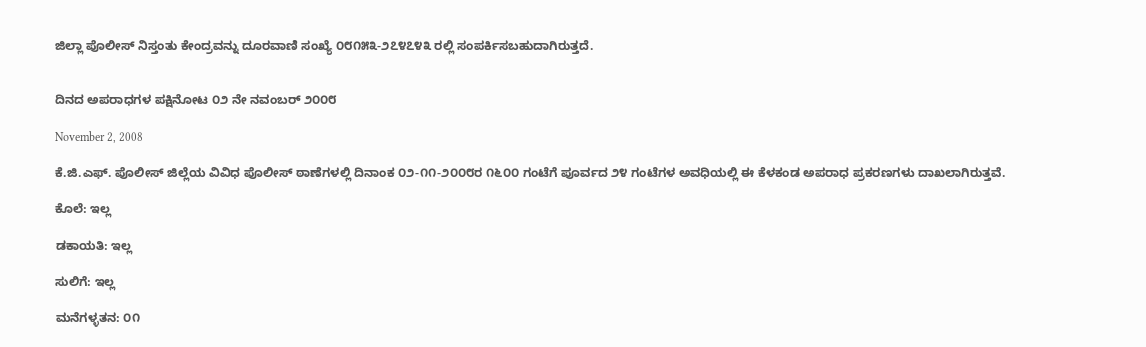ಜಿಲ್ಲಾ ಪೊಲೀಸ್ ನಿಸ್ತಂತು ಕೇಂದ್ರವನ್ನು ದೂರವಾಣಿ ಸಂಖ್ಯೆ ೦೮೧೫೩-೨೭೪೭೪೩ ರಲ್ಲಿ ಸಂಪರ್ಕಿಸಬಹುದಾಗಿರುತ್ತದೆ.


ದಿನದ ಅಪರಾಧಗಳ ಪಕ್ಷಿನೋಟ ೦೨ ನೇ ನವಂಬರ್‍ ೨೦೦೮

November 2, 2008

ಕೆ.ಜಿ.ಎಫ್. ಪೊಲೀಸ್ ಜಿಲ್ಲೆಯ ವಿವಿಧ ಪೊಲೀಸ್ ಠಾಣೆಗಳಲ್ಲಿ ದಿನಾಂಕ ೦೨-೧೧-೨೦೦೮ರ ೧೬೦೦ ಗಂಟೆಗೆ ಪೂರ್ವದ ೨೪ ಗಂಟೆಗಳ ಅವಧಿಯಲ್ಲಿ ಈ ಕೆಳಕಂಡ ಅಪರಾಧ ಪ್ರಕರಣಗಳು ದಾಖಲಾಗಿರುತ್ತವೆ.

ಕೊಲೆ: ಇಲ್ಲ

ಡಕಾಯತಿ: ಇಲ್ಲ

ಸುಲಿಗೆ: ಇಲ್ಲ

ಮನೆಗಳ್ಳತನ: ೦೧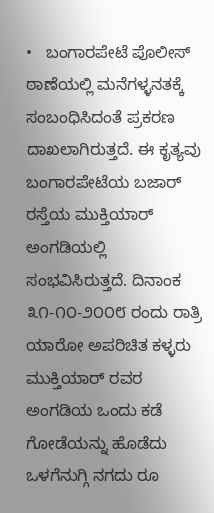•   ಬಂಗಾರಪೇಟೆ ಪೊಲೀಸ್ ಠಾಣೆಯಲ್ಲಿ ಮನೆಗಳ್ಳನತಕ್ಕೆ ಸಂಬಂಧಿಸಿದಂತೆ ಪ್ರಕರಣ ದಾಖಲಾಗಿರುತ್ತದೆ. ಈ ಕೃತ್ಯವು ಬಂಗಾರಪೇಟೆಯ ಬಜಾರ್‍ ರಸ್ತೆಯ ಮುಕ್ತಿಯಾರ್‍ ಅಂಗಡಿಯಲ್ಲಿ ಸಂಭವಿಸಿರುತ್ತದೆ. ದಿನಾಂಕ ೩೧-೧೦-೨೦೦೮ ರಂದು ರಾತ್ರಿ ಯಾರೋ ಅಪರಿಚಿತ ಕಳ್ಳರು ಮುಕ್ತಿಯಾರ್‍ ರವರ ಅಂಗಡಿಯ ಒಂದು ಕಡೆ ಗೋಡೆಯನ್ನು ಹೊಡೆದು ಒಳಗೆನುಗ್ಗಿ ನಗದು ರೂ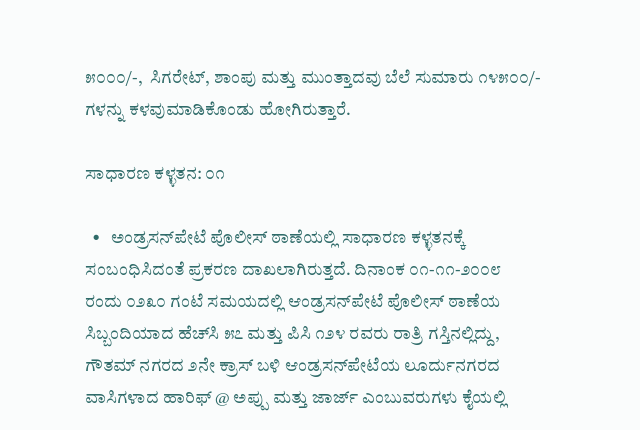೫೦೦೦/-,  ಸಿಗರೇಟ್, ಶಾಂಪು ಮತ್ತು ಮುಂತ್ತಾದವು ಬೆಲೆ ಸುಮಾರು ೧೪೫೦೦/- ಗಳನ್ನು ಕಳವುಮಾಡಿಕೊಂಡು ಹೋಗಿರುತ್ತಾರೆ.

ಸಾಧಾರಣ ಕಳ್ಳತನ: ೦೧

  •   ಅಂಡ್ರಸನ್‌ಪೇಟೆ ಪೊಲೀಸ್ ಠಾಣೆಯಲ್ಲಿ ಸಾಧಾರಣ ಕಳ್ಳತನಕ್ಕೆ ಸಂಬಂಧಿಸಿದಂತೆ ಪ್ರಕರಣ ದಾಖಲಾಗಿರುತ್ತದೆ. ದಿನಾಂಕ ೦೧-೧೧-೨೦೦೮ ರಂದು ೦೨೩೦ ಗಂಟೆ ಸಮಯದಲ್ಲಿ ಆಂಡ್ರಸನ್‌ಪೇಟೆ ಪೊಲೀಸ್ ಠಾಣೆಯ ಸಿಬ್ಬಂದಿಯಾದ ಹೆಚ್‌ಸಿ ೫೭ ಮತ್ತು ಪಿಸಿ ೧೨೪ ರವರು ರಾತ್ರಿ ಗಸ್ತಿನಲ್ಲಿದ್ದು, ಗೌತಮ್ ನಗರದ ೨ನೇ ಕ್ರಾಸ್ ಬಳಿ ಆಂಡ್ರಸನ್‌ಪೇಟೆಯ ಲೂರ್ದುನಗರದ ವಾಸಿಗಳಾದ ಹಾರಿಫ್ @ ಅಪ್ಪು ಮತ್ತು ಜಾರ್ಜ್‌ ಎಂಬುವರುಗಳು ಕೈಯಲ್ಲಿ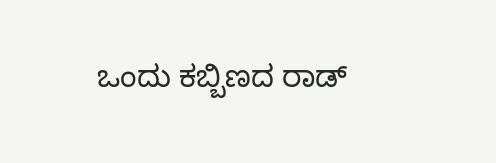ಒಂದು ಕಬ್ಬಿಣದ ರಾಡ್‌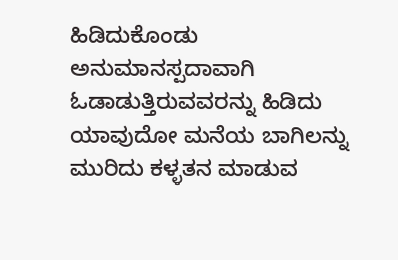ಹಿಡಿದುಕೊಂಡು ಅನುಮಾನಸ್ಪದಾವಾಗಿ ಓಡಾಡುತ್ತಿರುವವರನ್ನು ಹಿಡಿದು ಯಾವುದೋ ಮನೆಯ ಬಾಗಿಲನ್ನು ಮುರಿದು ಕಳ್ಳತನ ಮಾಡುವ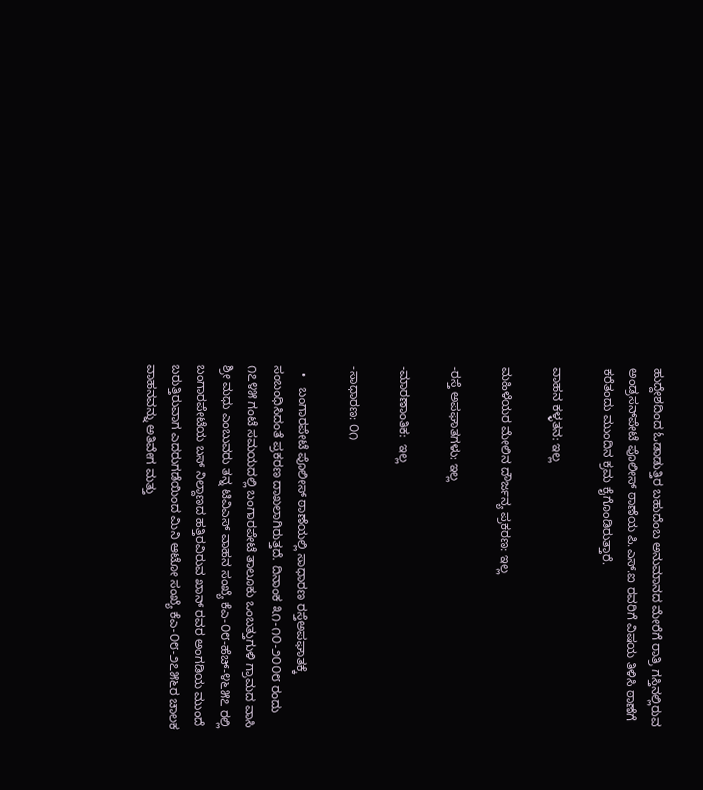ಹುದ್ದೇಶದಿಂದ ಓಡಾಡುತ್ತಿರ ಬಹುದೆಂಬ ಅನುಮಾನದ ಮೇರೆಗೆ ರಾತ್ರಿ ಗಸ್ತಿನಲ್ಲಿರುವ ಅಂಡ್ರಸನ್‌ಪೇಟೆ ಪೊಲೀಸ್ ಠಾಣೆಯ ಪಿ.ಎಸ್.ಐ ರವರಿಗೆ ವಿಷಯ ತಿಳಿಸಿ ಠಾಣೆಗೆ ಕರೆತಂದು ಮುಂದಿನ ಕ್ರಮ ಕೈಗೊಂಡಿರುತ್ತಾರೆ.

ವಾಹನ ಕಳ್ಳತನ: ಇಲ್ಲ

ಮಹಿಳೆಯರ ಮೇಲಿನ ದೌರ್ಜನ್ಯ ಪ್ರಕರಣ: ಇಲ್ಲ

-ರಸ್ತೆ ಅಪಘಾತಗಳು: ಇಲ್ಲ

-ಮಾರಣಾಂತಿಕ:  ಇಲ್ಲ

-ಸಾಧಾರಣ: ೦೧

  •   ಬಂಗಾರಪೇಟೆ ಪೊಲೀಸ್ ಠಾಣೆಯಲ್ಲಿ ಸಾಧಾರಣ ರಸ್ತೆಅಪಘಾತಕ್ಕೆ ಸಂಬಂಧಿಸಿದಂತೆ ಪ್ರಕರಣ ದಾಖಲಾಗಿರುತ್ತದೆ. ದಿನಾಂಕ ೩೧-೧೦-೨೦೦೮ ರಂದು ೧೭೪೫ ಗಂಟೆ ಸಮಯದಲ್ಲಿ ಬಂಗಾರಪೇಟೆ ತಾಲೂಕು ಒಂಬತ್ತುಗುಳಿ ಗ್ರಾಮದ ವಾಸಿ ಶ್ರೀ ಮಧು ಎಂಬುವರು ತನ್ನ ಟಿವಿಎಸ್ ವಾಹನ ಸಂಖ್ಯೆ ಕೆಎ-೦೮-ಹೆಚ್-೪೬೫೭ ರಲ್ಲಿ ಬಂಗಾರಪೇಟೆಯ ಬಸ್ ನಿಲ್ದಾಣದ ಹತ್ತಿರವಿರುವ ಖಾನ್ ರವರ ಅಂಗಡಿಯ ಮುಂದೆ ಬರುತ್ತಿರುವಾಗ ಎದರುಗಡೆಯಿಂದ ಮಿನಿ ಆಟೋ ಸಂಖ್ಯೆ ಕೆಎ-೦೮-೨೭೫೬ರ ಚಾಲಕ ವಾಹನವನ್ನು ಅತಿವೇಗ ಮತ್ತು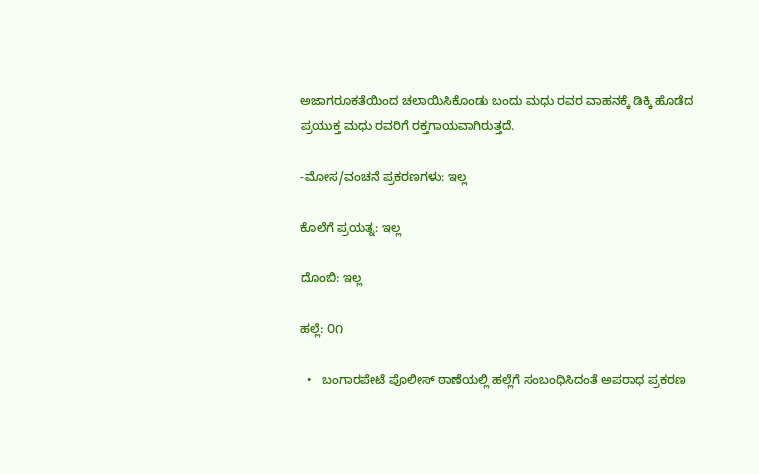ಅಜಾಗರೂಕತೆಯಿಂದ ಚಲಾಯಿಸಿಕೊಂಡು ಬಂದು ಮಧು ರವರ ವಾಹನಕ್ಕೆ ಡಿಕ್ಕಿ ಹೊಡೆದ ಪ್ರಯುಕ್ತ ಮಧು ರವರಿಗೆ ರಕ್ತಗಾಯವಾಗಿರುತ್ತದೆ.

-ಮೋಸ/ವಂಚನೆ ಪ್ರಕರಣಗಳು: ಇಲ್ಲ

ಕೊಲೆಗೆ ಪ್ರಯತ್ನ: ಇಲ್ಲ

ದೊಂಬಿ: ಇಲ್ಲ

ಹಲ್ಲೆ: ೦೧

  •   ಬಂಗಾರಪೇಟೆ ಪೊಲೀಸ್ ಠಾಣೆಯಲ್ಲಿ ಹಲ್ಲೆಗೆ ಸಂಬಂಧಿಸಿದಂತೆ ಅಪರಾಧ ಪ್ರಕರಣ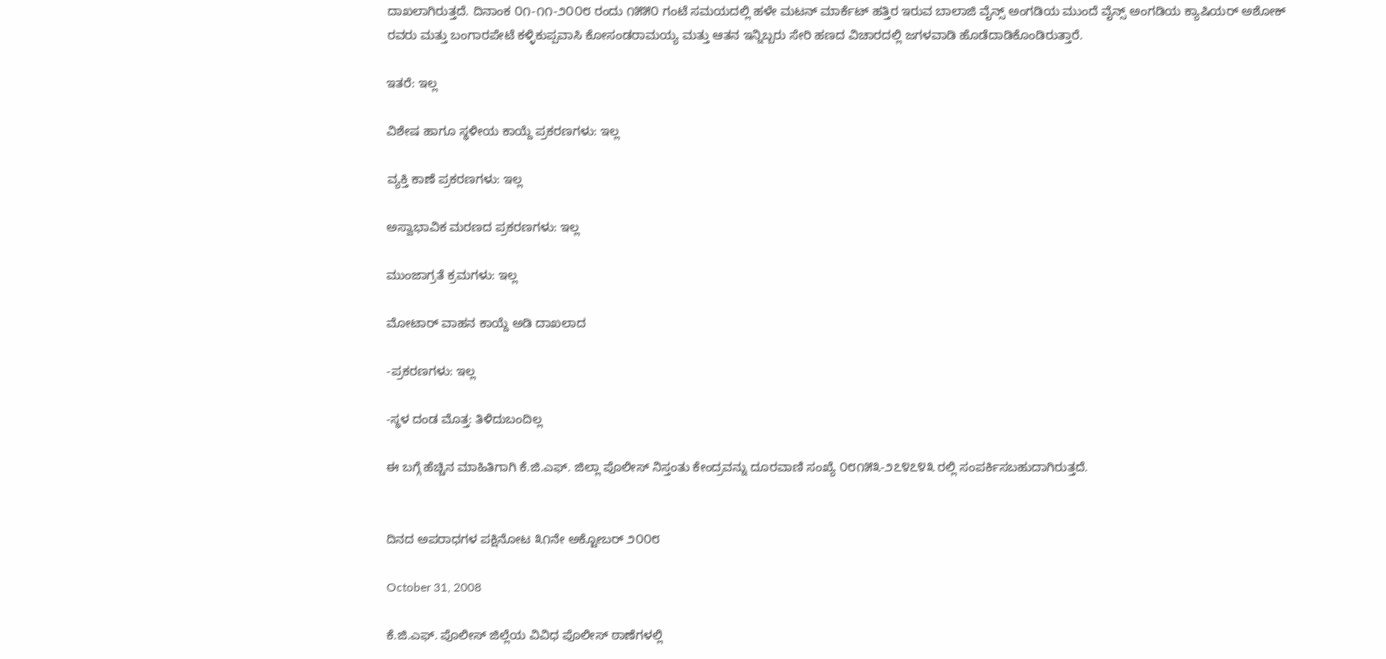ದಾಖಲಾಗಿರುತ್ತದೆ. ದಿನಾಂಕ ೦೧-೧೧-೨೦೦೮ ರಂದು ೧೫೫೦ ಗಂಟೆ ಸಮಯದಲ್ಲಿ ಹಳೇ ಮಟನ್ ಮಾರ್ಕೆಟ್ ಹತ್ತಿರ ಇರುವ ಬಾಲಾಜಿ ವೈನ್ಸ್ ಅಂಗಡಿಯ ಮುಂದೆ ವೈನ್ಸ್ ಅಂಗಡಿಯ ಕ್ಯಾಷಿಯರ್‍ ಅಶೋಕ್ ರವರು ಮತ್ತು ಬಂಗಾರಪೇಟೆ ಕಳ್ಳಿಕುಪ್ಪವಾಸಿ ಕೋಸಂಡರಾಮಯ್ಯ ಮತ್ತು ಆತನ ಇನ್ನಿಬ್ಬರು ಸೇರಿ ಹಣದ ವಿಚಾರದಲ್ಲಿ ಜಗಳವಾಡಿ ಹೊಡೆದಾಡಿಕೊಂಡಿರುತ್ತಾರೆ.

ಇತರೆ: ಇಲ್ಲ

ವಿಶೇಷ ಹಾಗೂ ಸ್ಥಳೀಯ ಕಾಯ್ದೆ ಪ್ರಕರಣಗಳು: ಇಲ್ಲ

ವ್ಯಕ್ತಿ ಕಾಣೆ ಪ್ರಕರಣಗಳು: ಇಲ್ಲ

ಅಸ್ವಾಭಾವಿಕ ಮರಣದ ಪ್ರಕರಣಗಳು: ಇಲ್ಲ

ಮುಂಜಾಗ್ರತೆ ಕ್ರಮಗಳು: ಇಲ್ಲ

ಮೋಟಾರ್‍ ವಾಹನ ಕಾಯ್ದೆ ಅಡಿ ದಾಖಲಾದ

-ಪ್ರಕರಣಗಳು: ಇಲ್ಲ

-ಸ್ಥಳ ದಂಡ ಮೊತ್ತ: ತಿಳಿದುಬಂದಿಲ್ಲ

ಈ ಬಗ್ಗೆ ಹೆಚ್ಚಿನ ಮಾಹಿತಿಗಾಗಿ ಕೆ.ಜಿ.ಎಫ್. ಜಿಲ್ಲಾ ಪೊಲೀಸ್ ನಿಸ್ತಂತು ಕೇಂದ್ರವನ್ನು ದೂರವಾಣಿ ಸಂಖ್ಯೆ ೦೮೧೫೩-೨೭೪೭೪೩ ರಲ್ಲಿ ಸಂಪರ್ಕಿಸಬಹುದಾಗಿರುತ್ತದೆ.


ದಿನದ ಅಪರಾಧಗಳ ಪಕ್ಷಿನೋಟ ೩೧ನೇ ಅಕ್ಟೋಬರ್‍ ೨೦೦೮

October 31, 2008

ಕೆ.ಜಿ.ಎಫ್. ಪೊಲೀಸ್ ಜಿಲ್ಲೆಯ ವಿವಿಧ ಪೊಲೀಸ್ ಠಾಣೆಗಳಲ್ಲಿ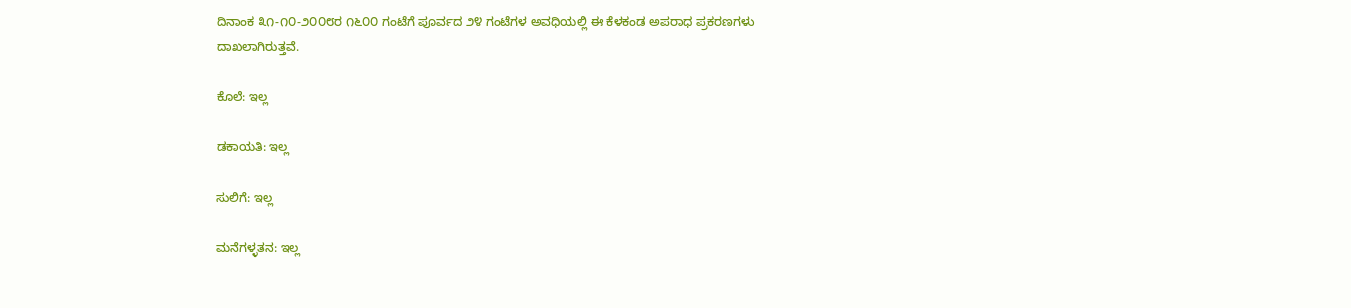ದಿನಾಂಕ ೩೧-೧೦-೨೦೦೮ರ ೧೬೦೦ ಗಂಟೆಗೆ ಪೂರ್ವದ ೨೪ ಗಂಟೆಗಳ ಅವಧಿಯಲ್ಲಿ ಈ ಕೆಳಕಂಡ ಅಪರಾಧ ಪ್ರಕರಣಗಳು ದಾಖಲಾಗಿರುತ್ತವೆ.

ಕೊಲೆ: ಇಲ್ಲ

ಡಕಾಯತಿ: ಇಲ್ಲ

ಸುಲಿಗೆ: ಇಲ್ಲ

ಮನೆಗಳ್ಳತನ: ಇಲ್ಲ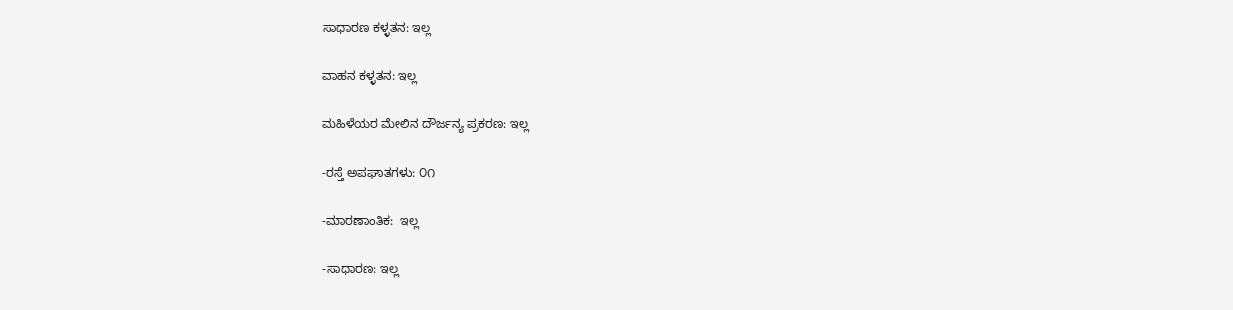ಸಾಧಾರಣ ಕಳ್ಳತನ: ಇಲ್ಲ

ವಾಹನ ಕಳ್ಳತನ: ಇಲ್ಲ

ಮಹಿಳೆಯರ ಮೇಲಿನ ದೌರ್ಜನ್ಯ ಪ್ರಕರಣ: ಇಲ್ಲ

-ರಸ್ತೆ ಅಪಘಾತಗಳು: ೦೧

-ಮಾರಣಾಂತಿಕ:  ಇಲ್ಲ

-ಸಾಧಾರಣ: ಇಲ್ಲ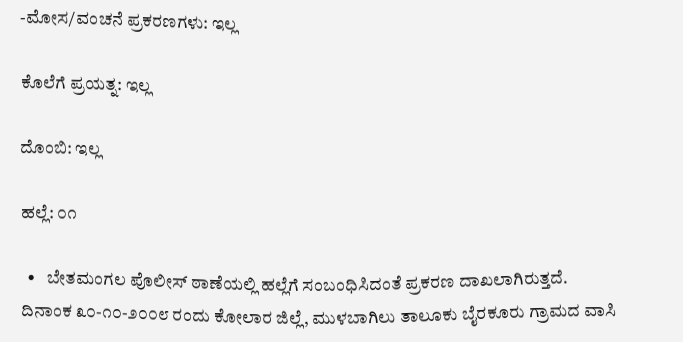-ಮೋಸ/ವಂಚನೆ ಪ್ರಕರಣಗಳು: ಇಲ್ಲ

ಕೊಲೆಗೆ ಪ್ರಯತ್ನ: ಇಲ್ಲ

ದೊಂಬಿ: ಇಲ್ಲ

ಹಲ್ಲೆ: ೦೧

  •   ಬೇತಮಂಗಲ ಪೊಲೀಸ್ ಠಾಣೆಯಲ್ಲಿ ಹಲ್ಲೆಗೆ ಸಂಬಂಧಿಸಿದಂತೆ ಪ್ರಕರಣ ದಾಖಲಾಗಿರುತ್ತದೆ. ದಿನಾಂಕ ೩೦-೧೦-೨೦೦೮ ರಂದು ಕೋಲಾರ ಜಿಲ್ಲೆ, ಮುಳಬಾಗಿಲು ತಾಲೂಕು ಬೈರಕೂರು ಗ್ರಾಮದ ವಾಸಿ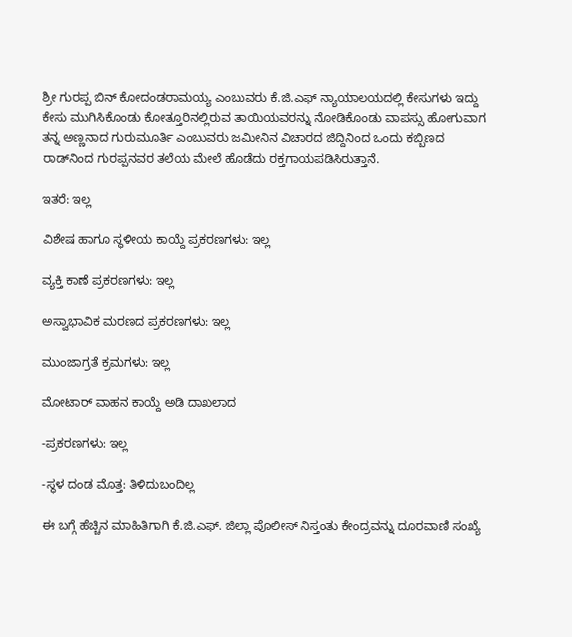ಶ್ರೀ ಗುರಪ್ಪ ಬಿನ್ ಕೋದಂಡರಾಮಯ್ಯ ಎಂಬುವರು ಕೆ.ಜಿ.ಎಫ್ ನ್ಯಾಯಾಲಯದಲ್ಲಿ ಕೇಸುಗಳು ಇದ್ದು ಕೇಸು ಮುಗಿಸಿಕೊಂಡು ಕೋತ್ತೂರಿನಲ್ಲಿರುವ ತಾಯಿಯವರನ್ನು ನೋಡಿಕೊಂಡು ವಾಪಸ್ಸು ಹೋಗುವಾಗ ತನ್ನ ಅಣ್ಣನಾದ ಗುರುಮೂರ್ತಿ ಎಂಬುವರು ಜಮೀನಿನ ವಿಚಾರದ ಜಿದ್ದಿನಿಂದ ಒಂದು ಕಬ್ಬಿಣದ ರಾಡ್‌ನಿಂದ ಗುರಪ್ಪನವರ ತಲೆಯ ಮೇಲೆ ಹೊಡೆದು ರಕ್ತಗಾಯಪಡಿಸಿರುತ್ತಾನೆ.

ಇತರೆ: ಇಲ್ಲ

ವಿಶೇಷ ಹಾಗೂ ಸ್ಥಳೀಯ ಕಾಯ್ದೆ ಪ್ರಕರಣಗಳು: ಇಲ್ಲ

ವ್ಯಕ್ತಿ ಕಾಣೆ ಪ್ರಕರಣಗಳು: ಇಲ್ಲ

ಅಸ್ವಾಭಾವಿಕ ಮರಣದ ಪ್ರಕರಣಗಳು: ಇಲ್ಲ

ಮುಂಜಾಗ್ರತೆ ಕ್ರಮಗಳು: ಇಲ್ಲ

ಮೋಟಾರ್‍ ವಾಹನ ಕಾಯ್ದೆ ಅಡಿ ದಾಖಲಾದ

-ಪ್ರಕರಣಗಳು: ಇಲ್ಲ

-ಸ್ಥಳ ದಂಡ ಮೊತ್ತ: ತಿಳಿದುಬಂದಿಲ್ಲ

ಈ ಬಗ್ಗೆ ಹೆಚ್ಚಿನ ಮಾಹಿತಿಗಾಗಿ ಕೆ.ಜಿ.ಎಫ್. ಜಿಲ್ಲಾ ಪೊಲೀಸ್ ನಿಸ್ತಂತು ಕೇಂದ್ರವನ್ನು ದೂರವಾಣಿ ಸಂಖ್ಯೆ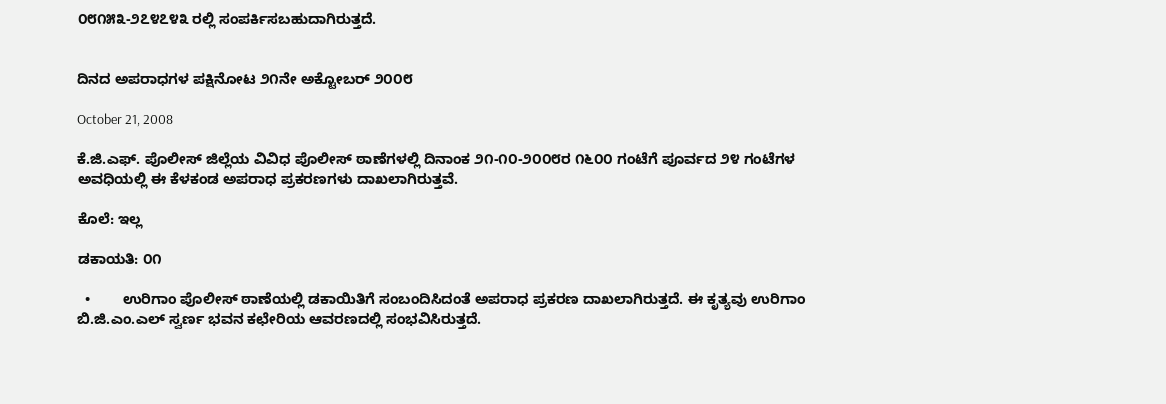೦೮೧೫೩-೨೭೪೭೪೩ ರಲ್ಲಿ ಸಂಪರ್ಕಿಸಬಹುದಾಗಿರುತ್ತದೆ.


ದಿನದ ಅಪರಾಧಗಳ ಪಕ್ಷಿನೋಟ ೨೧ನೇ ಅಕ್ಟೋಬರ್‍ ೨೦೦೮

October 21, 2008

ಕೆ.ಜಿ.ಎಫ್. ಪೊಲೀಸ್ ಜಿಲ್ಲೆಯ ವಿವಿಧ ಪೊಲೀಸ್ ಠಾಣೆಗಳಲ್ಲಿ ದಿನಾಂಕ ೨೧-೧೦-೨೦೦೮ರ ೧೬೦೦ ಗಂಟೆಗೆ ಪೂರ್ವದ ೨೪ ಗಂಟೆಗಳ ಅವಧಿಯಲ್ಲಿ ಈ ಕೆಳಕಂಡ ಅಪರಾಧ ಪ್ರಕರಣಗಳು ದಾಖಲಾಗಿರುತ್ತವೆ.

ಕೊಲೆ: ಇಲ್ಲ

ಡಕಾಯತಿ: ೦೧

  •        ಉರಿಗಾಂ ಪೊಲೀಸ್ ಠಾಣೆಯಲ್ಲಿ ಡಕಾಯಿತಿಗೆ ಸಂಬಂದಿಸಿದಂತೆ ಅಪರಾಧ ಪ್ರಕರಣ ದಾಖಲಾಗಿರುತ್ತದೆ. ಈ ಕೃತ್ಯವು ಉರಿಗಾಂ ಬಿ.ಜಿ.ಎಂ.ಎಲ್ ಸ್ವರ್ಣ ಭವನ ಕಛೇರಿಯ ಆವರಣದಲ್ಲಿ ಸಂಭವಿಸಿರುತ್ತದೆ.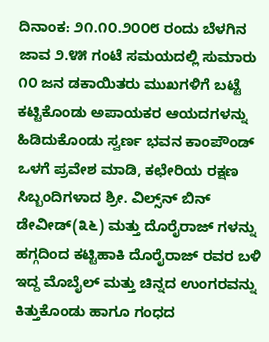ದಿನಾಂಕ: ೨೧.೧೦.೨೦೦೮ ರಂದು ಬೆಳಗಿನ ಜಾವ ೨.೪೫ ಗಂಟೆ ಸಮಯದಲ್ಲಿ ಸುಮಾರು ೧೦ ಜನ ಡಕಾಯಿತರು ಮುಖಗಳಿಗೆ ಬಟ್ಟೆ ಕಟ್ಟಿಕೊಂಡು ಅಪಾಯಕರ ಆಯದಗಳನ್ನು ಹಿಡಿದುಕೊಂಡು ಸ್ವರ್ಣ ಭವನ ಕಾಂಪೌಂಡ್ ಒಳಗೆ ಪ್ರವೇಶ ಮಾಡಿ, ಕಛೇರಿಯ ರಕ್ಷಣ ಸಿಬ್ಬಂದಿಗಳಾದ ಶ್ರೀ. ವಿಲ್ಸ್‌ನ್‌ ಬಿನ್‌ ಡೇವೀಡ್‌(೩೬) ಮತ್ತು ದೊರೈರಾಜ್‌ ಗಳನ್ನು ಹಗ್ಗದಿಂದ ಕಟ್ಟಿಹಾಕಿ ದೊರೈರಾಜ್‌ ರವರ ಬಳಿ ಇದ್ದ ಮೊಬೈಲ್ ಮತ್ತು ಚಿನ್ನದ ಉಂಗರವನ್ನು ಕಿತ್ತುಕೊಂಡು ಹಾಗೂ ಗಂಧದ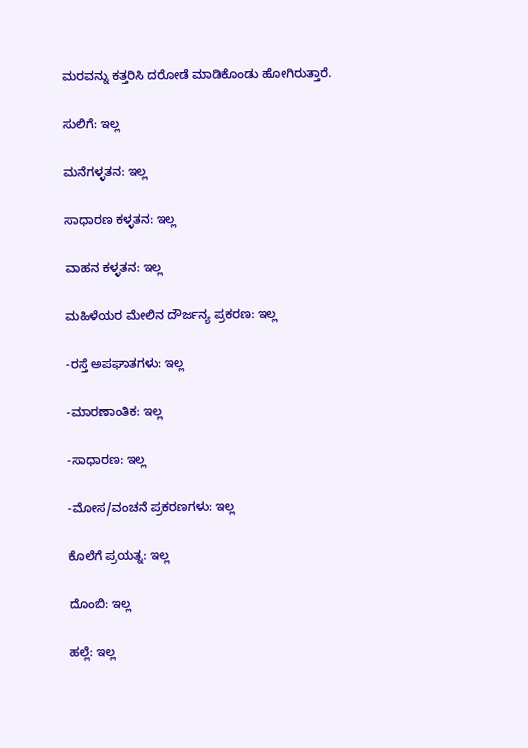ಮರವನ್ನು ಕತ್ತರಿಸಿ ದರೋಡೆ ಮಾಡಿಕೊಂಡು ಹೋಗಿರುತ್ತಾರೆ.

ಸುಲಿಗೆ: ಇಲ್ಲ

ಮನೆಗಳ್ಳತನ: ಇಲ್ಲ

ಸಾಧಾರಣ ಕಳ್ಳತನ: ಇಲ್ಲ

ವಾಹನ ಕಳ್ಳತನ: ಇಲ್ಲ

ಮಹಿಳೆಯರ ಮೇಲಿನ ದೌರ್ಜನ್ಯ ಪ್ರಕರಣ: ಇಲ್ಲ

-ರಸ್ತೆ ಅಪಘಾತಗಳು: ಇಲ್ಲ

-ಮಾರಣಾಂತಿಕ: ಇಲ್ಲ

-ಸಾಧಾರಣ: ಇಲ್ಲ

-ಮೋಸ/ವಂಚನೆ ಪ್ರಕರಣಗಳು: ಇಲ್ಲ

ಕೊಲೆಗೆ ಪ್ರಯತ್ನ: ಇಲ್ಲ

ದೊಂಬಿ: ಇಲ್ಲ

ಹಲ್ಲೆ: ಇಲ್ಲ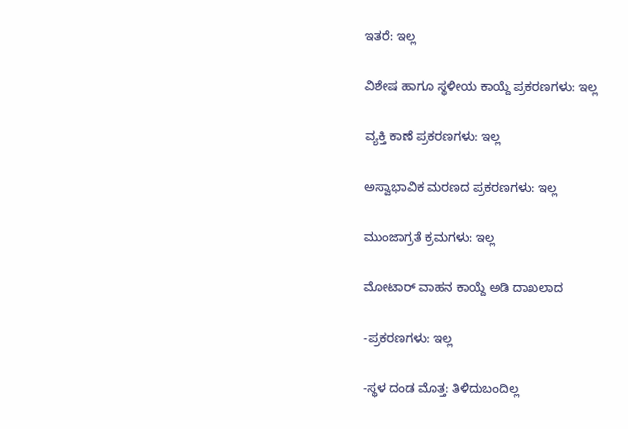ಇತರೆ: ಇಲ್ಲ

ವಿಶೇಷ ಹಾಗೂ ಸ್ಥಳೀಯ ಕಾಯ್ದೆ ಪ್ರಕರಣಗಳು: ಇಲ್ಲ

ವ್ಯಕ್ತಿ ಕಾಣೆ ಪ್ರಕರಣಗಳು: ಇಲ್ಲ

ಅಸ್ವಾಭಾವಿಕ ಮರಣದ ಪ್ರಕರಣಗಳು: ಇಲ್ಲ

ಮುಂಜಾಗ್ರತೆ ಕ್ರಮಗಳು: ಇಲ್ಲ

ಮೋಟಾರ್‍ ವಾಹನ ಕಾಯ್ದೆ ಅಡಿ ದಾಖಲಾದ

-ಪ್ರಕರಣಗಳು: ಇಲ್ಲ

-ಸ್ಥಳ ದಂಡ ಮೊತ್ತ: ತಿಳಿದುಬಂದಿಲ್ಲ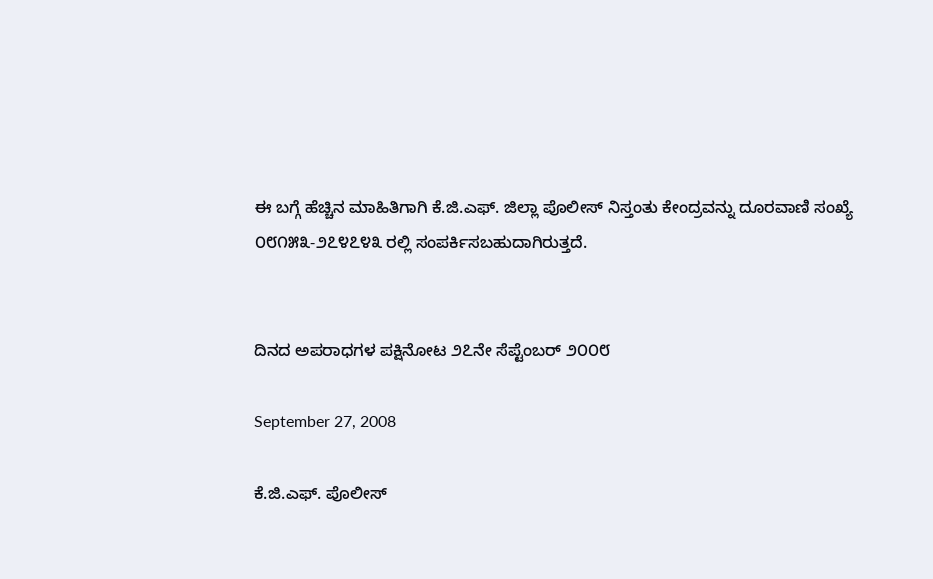ಈ ಬಗ್ಗೆ ಹೆಚ್ಚಿನ ಮಾಹಿತಿಗಾಗಿ ಕೆ.ಜಿ.ಎಫ್. ಜಿಲ್ಲಾ ಪೊಲೀಸ್ ನಿಸ್ತಂತು ಕೇಂದ್ರವನ್ನು ದೂರವಾಣಿ ಸಂಖ್ಯೆ ೦೮೧೫೩-೨೭೪೭೪೩ ರಲ್ಲಿ ಸಂಪರ್ಕಿಸಬಹುದಾಗಿರುತ್ತದೆ.


ದಿನದ ಅಪರಾಧಗಳ ಪಕ್ಷಿನೋಟ ೨೭ನೇ ಸೆಪ್ಟೆಂಬರ್‍ ೨೦೦೮

September 27, 2008

ಕೆ.ಜಿ.ಎಫ್. ಪೊಲೀಸ್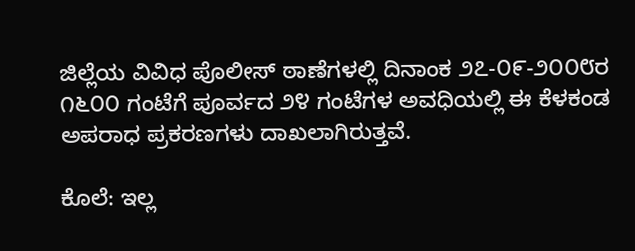ಜಿಲ್ಲೆಯ ವಿವಿಧ ಪೊಲೀಸ್ ಠಾಣೆಗಳಲ್ಲಿ ದಿನಾಂಕ ೨೭-೦೯-೨೦೦೮ರ ೧೬೦೦ ಗಂಟೆಗೆ ಪೂರ್ವದ ೨೪ ಗಂಟೆಗಳ ಅವಧಿಯಲ್ಲಿ ಈ ಕೆಳಕಂಡ ಅಪರಾಧ ಪ್ರಕರಣಗಳು ದಾಖಲಾಗಿರುತ್ತವೆ.

ಕೊಲೆ: ಇಲ್ಲ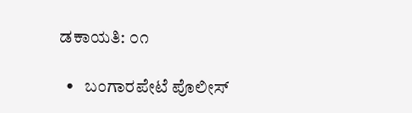ಡಕಾಯತಿ: ೦೧

  •   ಬಂಗಾರಪೇಟೆ ಪೊಲೀಸ್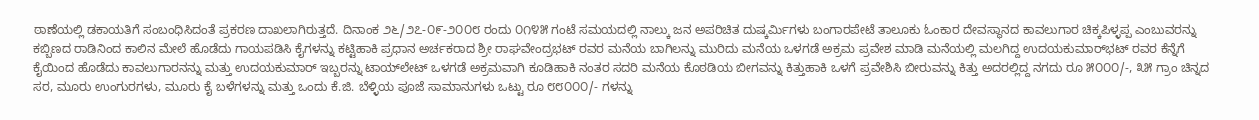ಠಾಣೆಯಲ್ಲಿ ಡಕಾಯತಿಗೆ ಸಂಬಂಧಿಸಿದಂತೆ ಪ್ರಕರಣ ದಾಖಲಾಗಿರುತ್ತದೆ. ದಿನಾಂಕ ೨೬/೨೭-೦೯-೨೦೦೮ ರಂದು ೦೧೪೫ ಗಂಟೆ ಸಮಯದಲ್ಲಿ ನಾಲ್ಕು ಜನ ಅಪರಿಚಿತ ದುಷ್ಕರ್ಮಿಗಳು ಬಂಗಾರಪೇಟೆ ತಾಲೂಕು ಓಂಕಾರ ದೇವಸ್ಥಾನದ ಕಾವಲುಗಾರ ಚಿಕ್ಕಪಿಳ್ಳಪ್ಪ ಎಂಬುವರನ್ನು ಕಬ್ಬಿಣದ ರಾಡಿನಿಂದ ಕಾಲಿನ ಮೇಲೆ ಹೊಡೆದು ಗಾಯಪಡಿಸಿ ಕೈಗಳನ್ನು ಕಟ್ಟಿಹಾಕಿ ಪ್ರಧಾನ ಅರ್ಚಕರಾದ ಶ್ರೀ ರಾಘವೇಂದ್ರಭಟ್ ರವರ ಮನೆಯ ಬಾಗಿಲನ್ನು ಮುರಿದು ಮನೆಯ ಒಳಗಡೆ ಅಕ್ರಮ ಪ್ರವೇಶ ಮಾಡಿ ಮನೆಯಲ್ಲಿ ಮಲಗಿದ್ದ ಉದಯಕುಮಾರ್‌ಭಟ್ ರವರ ಕೆನ್ನೆಗೆ ಕೈಯಿಂದ ಹೊಡೆದು ಕಾವಲುಗಾರನನ್ನು ಮತ್ತು ಉದಯಕುಮಾರ್‍ ಇಬ್ಬರನ್ನು ಟಾಯ್‌ಲೇಟ್ ಒಳಗಡೆ ಅಕ್ರಮವಾಗಿ ಕೂಡಿಹಾಕಿ ನಂತರ ಸದರಿ ಮನೆಯ ಕೊಠಡಿಯ ಬೀಗವನ್ನು ಕಿತ್ತುಹಾಕಿ ಒಳಗೆ ಪ್ರವೇಶಿಸಿ ಬೀರುವನ್ನು ಕಿತ್ತು ಅದರಲ್ಲಿದ್ದ ನಗದು ರೂ ೫೦೦೦/-, ೩೫ ಗ್ರಾಂ ಚಿನ್ನದ ಸರ, ಮೂರು ಉಂಗುರಗಳು, ಮೂರು ಕೈ ಬಳೆಗಳನ್ನು ಮತ್ತು ಒಂದು ಕೆ.ಜಿ. ಬೆಳ್ಳಿಯ ಪೂಜೆ ಸಾಮಾನುಗಳು ಒಟ್ಟು ರೂ ೮೮೦೦೦/- ಗಳನ್ನು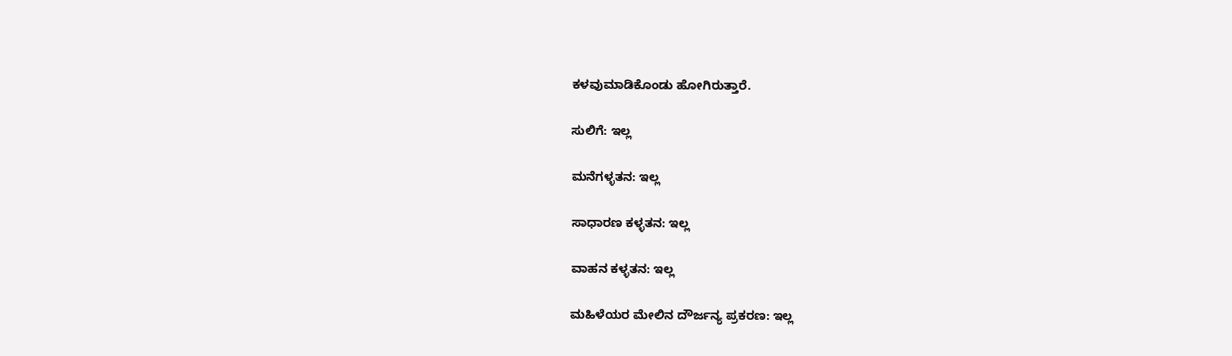ಕಳವುಮಾಡಿಕೊಂಡು ಹೋಗಿರುತ್ತಾರೆ.

ಸುಲಿಗೆ: ಇಲ್ಲ

ಮನೆಗಳ್ಳತನ: ಇಲ್ಲ

ಸಾಧಾರಣ ಕಳ್ಳತನ: ಇಲ್ಲ

ವಾಹನ ಕಳ್ಳತನ: ಇಲ್ಲ

ಮಹಿಳೆಯರ ಮೇಲಿನ ದೌರ್ಜನ್ಯ ಪ್ರಕರಣ: ಇಲ್ಲ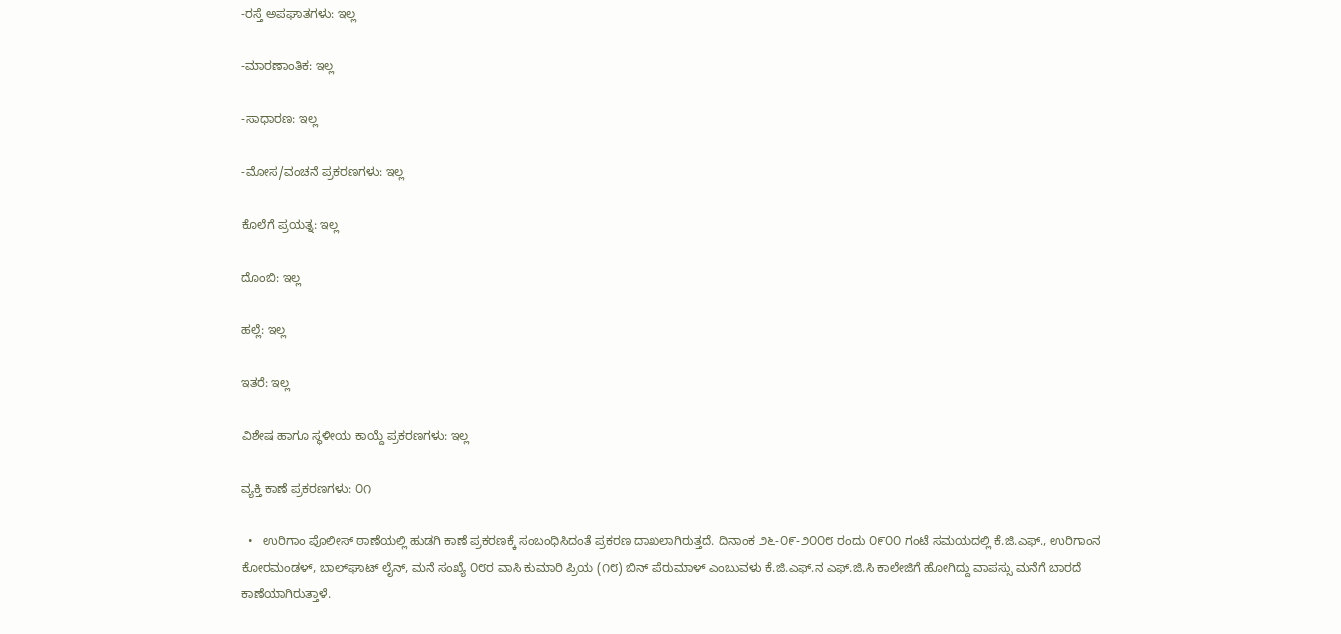-ರಸ್ತೆ ಅಪಘಾತಗಳು: ಇಲ್ಲ

-ಮಾರಣಾಂತಿಕ: ಇಲ್ಲ

-ಸಾಧಾರಣ: ಇಲ್ಲ

-ಮೋಸ/ವಂಚನೆ ಪ್ರಕರಣಗಳು: ಇಲ್ಲ

ಕೊಲೆಗೆ ಪ್ರಯತ್ನ: ಇಲ್ಲ

ದೊಂಬಿ: ಇಲ್ಲ

ಹಲ್ಲೆ: ಇಲ್ಲ

ಇತರೆ: ಇಲ್ಲ

ವಿಶೇಷ ಹಾಗೂ ಸ್ಥಳೀಯ ಕಾಯ್ದೆ ಪ್ರಕರಣಗಳು: ಇಲ್ಲ

ವ್ಯಕ್ತಿ ಕಾಣೆ ಪ್ರಕರಣಗಳು: ೦೧

  •   ಉರಿಗಾಂ ಪೊಲೀಸ್ ಠಾಣೆಯಲ್ಲಿ ಹುಡಗಿ ಕಾಣೆ ಪ್ರಕರಣಕ್ಕೆ ಸಂಬಂಧಿಸಿದಂತೆ ಪ್ರಕರಣ ದಾಖಲಾಗಿರುತ್ತದೆ. ದಿನಾಂಕ ೨೬-೦೯-೨೦೦೮ ರಂದು ೦೯೦೦ ಗಂಟೆ ಸಮಯದಲ್ಲಿ ಕೆ.ಜಿ.ಎಫ್., ಉರಿಗಾಂನ ಕೋರಮಂಡಳ್, ಬಾಲ್‌ಘಾಟ್ ಲೈನ್, ಮನೆ ಸಂಖ್ಯೆ ೦೮ರ ವಾಸಿ ಕುಮಾರಿ ಪ್ರಿಯ (೧೮) ಬಿನ್ ಪೆರುಮಾಳ್ ಎಂಬುವಳು ಕೆ.ಜಿ.ಎಫ್.ನ ಎಫ್.ಜಿ.ಸಿ ಕಾಲೇಜಿಗೆ ಹೋಗಿದ್ದು ವಾಪಸ್ಸು ಮನೆಗೆ ಬಾರದೆ ಕಾಣೆಯಾಗಿರುತ್ತಾಳೆ.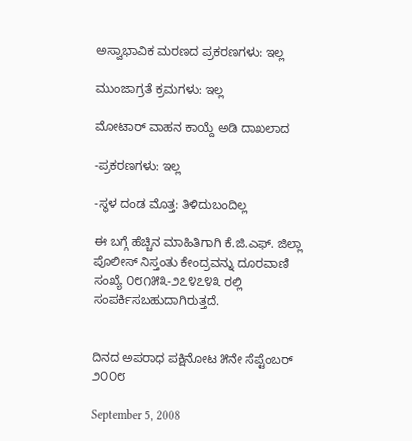ಅಸ್ವಾಭಾವಿಕ ಮರಣದ ಪ್ರಕರಣಗಳು: ಇಲ್ಲ

ಮುಂಜಾಗ್ರತೆ ಕ್ರಮಗಳು: ಇಲ್ಲ

ಮೋಟಾರ್‍ ವಾಹನ ಕಾಯ್ದೆ ಅಡಿ ದಾಖಲಾದ

-ಪ್ರಕರಣಗಳು: ಇಲ್ಲ

-ಸ್ಥಳ ದಂಡ ಮೊತ್ತ: ತಿಳಿದುಬಂದಿಲ್ಲ

ಈ ಬಗ್ಗೆ ಹೆಚ್ಚಿನ ಮಾಹಿತಿಗಾಗಿ ಕೆ.ಜಿ.ಎಫ್. ಜಿಲ್ಲಾ ಪೊಲೀಸ್ ನಿಸ್ತಂತು ಕೇಂದ್ರವನ್ನು ದೂರವಾಣಿ ಸಂಖ್ಯೆ ೦೮೧೫೩-೨೭೪೭೪೩ ರಲ್ಲಿ ಸಂಪರ್ಕಿಸಬಹುದಾಗಿರುತ್ತದೆ.


ದಿನದ ಅಪರಾಧ ಪಕ್ಷಿನೋಟ ೫ನೇ ಸೆಪ್ಟೆಂಬರ್‍ ೨೦೦೮

September 5, 2008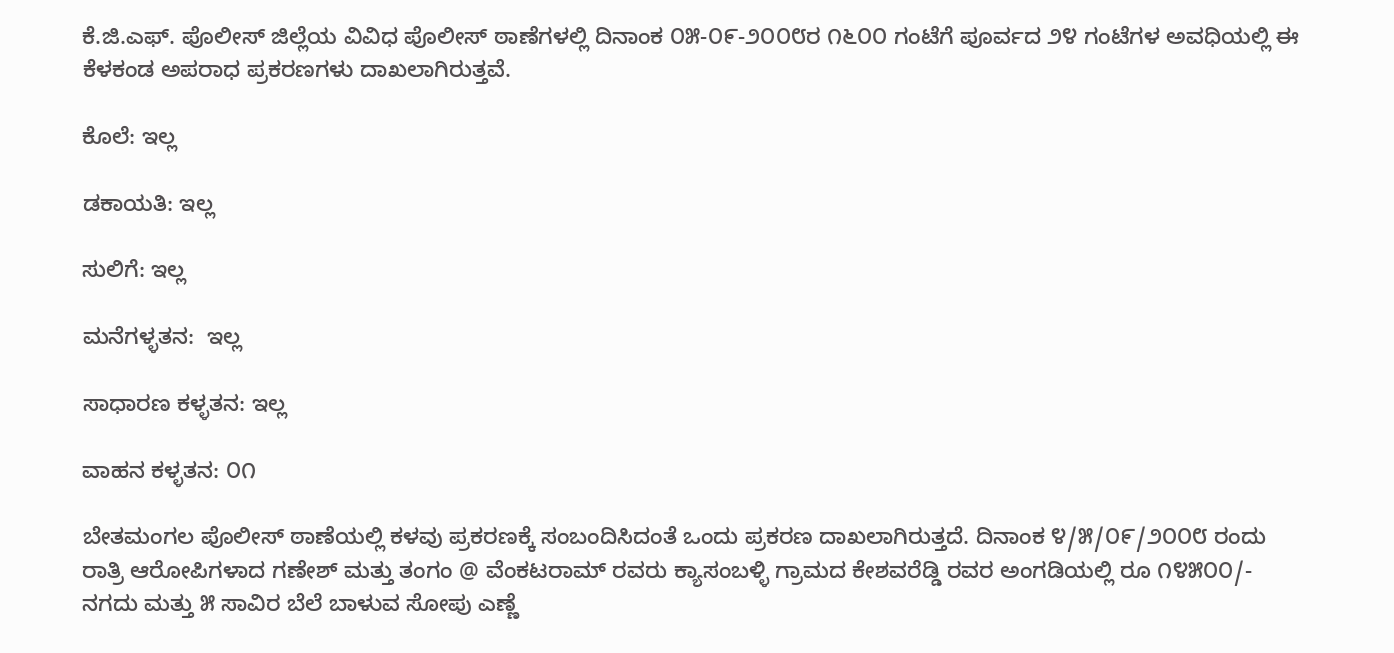ಕೆ.ಜಿ.ಎಫ್. ಪೊಲೀಸ್ ಜಿಲ್ಲೆಯ ವಿವಿಧ ಪೊಲೀಸ್ ಠಾಣೆಗಳಲ್ಲಿ ದಿನಾಂಕ ೦೫-೦೯-೨೦೦೮ರ ೧೬೦೦ ಗಂಟೆಗೆ ಪೂರ್ವದ ೨೪ ಗಂಟೆಗಳ ಅವಧಿಯಲ್ಲಿ ಈ ಕೆಳಕಂಡ ಅಪರಾಧ ಪ್ರಕರಣಗಳು ದಾಖಲಾಗಿರುತ್ತವೆ.

ಕೊಲೆ: ಇಲ್ಲ

ಡಕಾಯತಿ: ಇಲ್ಲ

ಸುಲಿಗೆ: ಇಲ್ಲ

ಮನೆಗಳ್ಳತನ:  ಇಲ್ಲ

ಸಾಧಾರಣ ಕಳ್ಳತನ: ಇಲ್ಲ

ವಾಹನ ಕಳ್ಳತನ: ೦೧

ಬೇತಮಂಗಲ ಪೊಲೀಸ್ ಠಾಣೆಯಲ್ಲಿ ಕಳವು ಪ್ರಕರಣಕ್ಕೆ ಸಂಬಂದಿಸಿದಂತೆ ಒಂದು ಪ್ರಕರಣ ದಾಖಲಾಗಿರುತ್ತದೆ. ದಿನಾಂಕ ೪/೫/೦೯/೨೦೦೮ ರಂದು ರಾತ್ರಿ ಆರೋಪಿಗಳಾದ ಗಣೇಶ್ ಮತ್ತು ತಂಗಂ @ ವೆಂಕಟರಾಮ್ ರವರು ಕ್ಯಾಸಂಬಳ್ಳಿ ಗ್ರಾಮದ ಕೇಶವರೆಡ್ಡಿ ರವರ ಅಂಗಡಿಯಲ್ಲಿ ರೂ ೧೪೫೦೦/- ನಗದು ಮತ್ತು ೫ ಸಾವಿರ ಬೆಲೆ ಬಾಳುವ ಸೋಪು ಎಣ್ಣೆ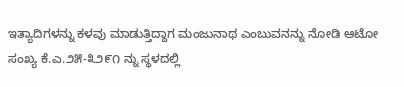ಇತ್ಯಾದಿಗಳನ್ನು ಕಳವು ಮಾಡುತ್ತಿದ್ದಾಗ ಮಂಜುನಾಥ ಎಂಬುವನನ್ನು ನೋಡಿ ಆಟೋ ಸಂಖ್ಯ ಕೆ.ಎ.೨೫-೩೨೯೧ ನ್ನು ಸ್ಥಳದಲ್ಲಿ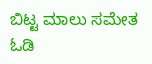ಬಿಟ್ಟ ಮಾಲು ಸಮೇತ ಓಡಿ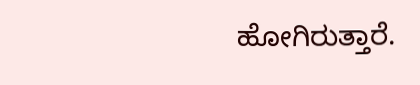ಹೋಗಿರುತ್ತಾರೆ.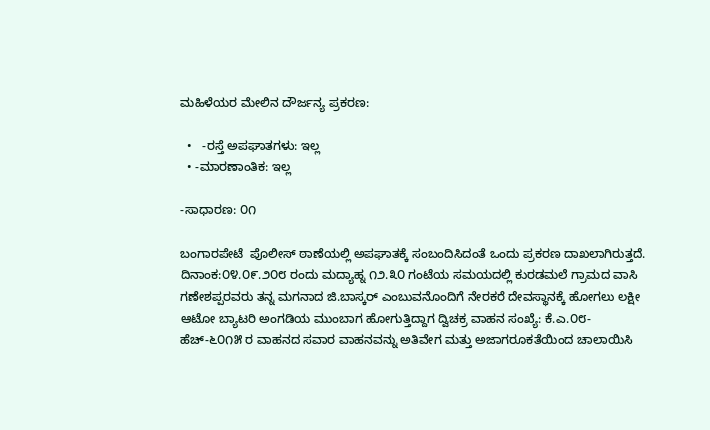ಮಹಿಳೆಯರ ಮೇಲಿನ ದೌರ್ಜನ್ಯ ಪ್ರಕರಣ:

  •   -ರಸ್ತೆ ಅಪಘಾತಗಳು: ಇಲ್ಲ
  • -ಮಾರಣಾಂತಿಕ: ಇಲ್ಲ

-ಸಾಧಾರಣ: ೦೧

ಬಂಗಾರಪೇಟೆ  ಪೊಲೀಸ್ ಠಾಣೆಯಲ್ಲಿ ಅಪಘಾತಕ್ಕೆ ಸಂಬಂದಿಸಿದಂತೆ ಒಂದು ಪ್ರಕರಣ ದಾಖಲಾಗಿರುತ್ತದೆ. ದಿನಾಂಕ:೦೪.೦೯.೨೦೮ ರಂದು ಮದ್ಯಾಹ್ನ ೧೨.೩೦ ಗಂಟೆಯ ಸಮಯದಲ್ಲಿ ಕುರಡಮಲೆ ಗ್ರಾಮದ ವಾಸಿ ಗಣೇಶಪ್ಪರವರು ತನ್ನ ಮಗನಾದ ಜಿ.ಬಾಸ್ಕರ್‍ ಎಂಬುವನೊಂದಿಗೆ ನೇರಕರೆ ದೇವಸ್ಥಾನಕ್ಕೆ ಹೋಗಲು ಲಕ್ಷೀ ಆಟೋ ಬ್ಯಾಟರಿ ಅಂಗಡಿಯ ಮುಂಬಾಗ ಹೋಗುತ್ತಿದ್ದಾಗ ದ್ವಿಚಕ್ರ ವಾಹನ ಸಂಖ್ಯೆ: ಕೆ.ಎ.೦೮-ಹೆಚ್-೬೦೧೫ ರ ವಾಹನದ ಸವಾರ ವಾಹನವನ್ನು ಅತಿವೇಗ ಮತ್ತು ಅಜಾಗರೂಕತೆಯಿಂದ ಚಾಲಾಯಿಸಿ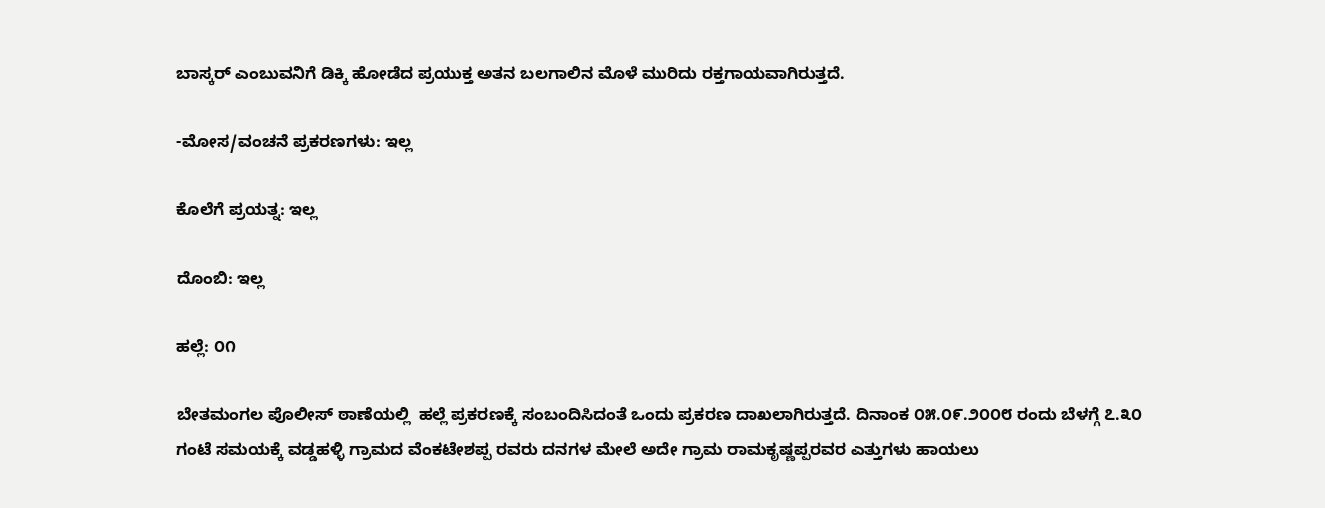ಬಾಸ್ಕರ್‍ ಎಂಬುವನಿಗೆ ಡಿಕ್ಕಿ ಹೋಡೆದ ಪ್ರಯುಕ್ತ ಅತನ ಬಲಗಾಲಿನ ಮೊಳೆ ಮುರಿದು ರಕ್ತಗಾಯವಾಗಿರುತ್ತದೆ.

-ಮೋಸ/ವಂಚನೆ ಪ್ರಕರಣಗಳು: ಇಲ್ಲ

ಕೊಲೆಗೆ ಪ್ರಯತ್ನ: ಇಲ್ಲ

ದೊಂಬಿ: ಇಲ್ಲ

ಹಲ್ಲೆ: ೦೧

ಬೇತಮಂಗಲ ಪೊಲೀಸ್ ಠಾಣೆಯಲ್ಲಿ  ಹಲ್ಲೆ ಪ್ರಕರಣಕ್ಕೆ ಸಂಬಂದಿಸಿದಂತೆ ಒಂದು ಪ್ರಕರಣ ದಾಖಲಾಗಿರುತ್ತದೆ. ದಿನಾಂಕ ೦೫.೦೯.೨೦೦೮ ರಂದು ಬೆಳಗ್ಗೆ ೭.೩೦ ಗಂಟೆ ಸಮಯಕ್ಕೆ ವಡ್ಡಹಳ್ಳಿ ಗ್ರಾಮದ ವೆಂಕಟೇಶಪ್ಪ ರವರು ದನಗಳ ಮೇಲೆ ಅದೇ ಗ್ರಾಮ ರಾಮಕೃಷ್ಣಪ್ಪರವರ ಎತ್ತುಗಳು ಹಾಯಲು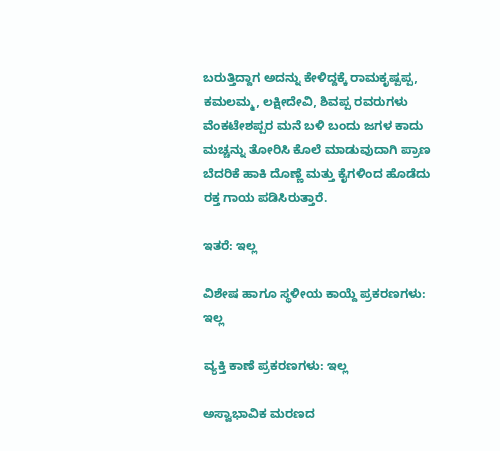ಬರುತ್ತಿದ್ದಾಗ ಅದನ್ನು ಕೇಳಿದ್ದಕ್ಕೆ ರಾಮಕೃಷ್ಪಪ್ಪ, ಕಮಲಮ್ಮ, ಲಕ್ಷೀದೇವಿ, ಶಿವಪ್ಪ ರವರುಗಳು ವೆಂಕಟೇಶಪ್ಪರ ಮನೆ ಬಳಿ ಬಂದು ಜಗಳ ಕಾದು ಮಚ್ಚನ್ನು ತೋರಿಸಿ ಕೊಲೆ ಮಾಡುವುದಾಗಿ ಪ್ರಾಣ ಬೆದರಿಕೆ ಹಾಕಿ ದೊಣ್ಣೆ ಮತ್ತು ಕೈಗಳಿಂದ ಹೊಡೆದು ರಕ್ತ ಗಾಯ ಪಡಿಸಿರುತ್ತಾರೆ.

ಇತರೆ: ಇಲ್ಲ

ವಿಶೇಷ ಹಾಗೂ ಸ್ಥಳೀಯ ಕಾಯ್ದೆ ಪ್ರಕರಣಗಳು: ಇಲ್ಲ

ವ್ಯಕ್ತಿ ಕಾಣೆ ಪ್ರಕರಣಗಳು: ಇಲ್ಲ

ಅಸ್ವಾಭಾವಿಕ ಮರಣದ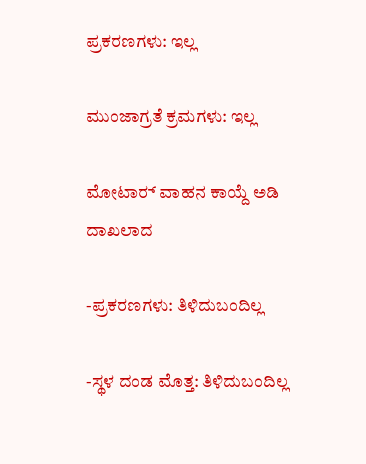ಪ್ರಕರಣಗಳು: ಇಲ್ಲ

ಮುಂಜಾಗ್ರತೆ ಕ್ರಮಗಳು: ಇಲ್ಲ

ಮೋಟಾರ್‍ ವಾಹನ ಕಾಯ್ದೆ ಅಡಿ ದಾಖಲಾದ

-ಪ್ರಕರಣಗಳು: ತಿಳಿದುಬಂದಿಲ್ಲ

-ಸ್ಥಳ ದಂಡ ಮೊತ್ತ: ತಿಳಿದುಬಂದಿಲ್ಲ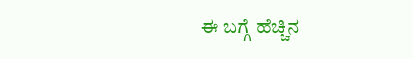ಈ ಬಗ್ಗೆ ಹೆಚ್ಚಿನ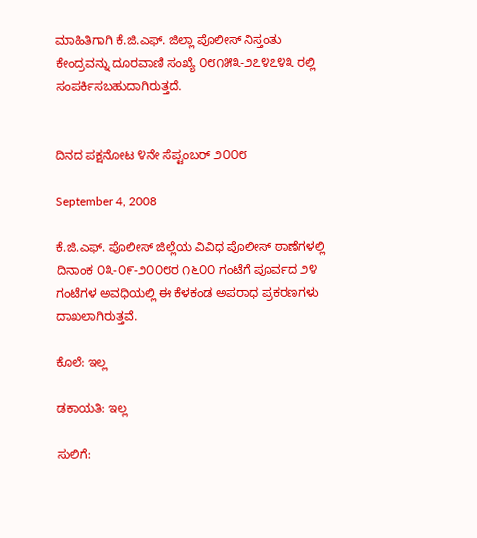ಮಾಹಿತಿಗಾಗಿ ಕೆ.ಜಿ.ಎಫ್. ಜಿಲ್ಲಾ ಪೊಲೀಸ್ ನಿಸ್ತಂತು ಕೇಂದ್ರವನ್ನು ದೂರವಾಣಿ ಸಂಖ್ಯೆ ೦೮೧೫೩-೨೭೪೭೪೩ ರಲ್ಲಿ ಸಂಪರ್ಕಿಸಬಹುದಾಗಿರುತ್ತದೆ.


ದಿನದ ಪಕ್ಷನೋಟ ೪ನೇ ಸೆಪ್ಟಂಬರ್‍ ೨೦೦೮

September 4, 2008

ಕೆ.ಜಿ.ಎಫ್. ಪೊಲೀಸ್ ಜಿಲ್ಲೆಯ ವಿವಿಧ ಪೊಲೀಸ್ ಠಾಣೆಗಳಲ್ಲಿ ದಿನಾಂಕ ೦೩-೦೯-೨೦೦೮ರ ೧೬೦೦ ಗಂಟೆಗೆ ಪೂರ್ವದ ೨೪ ಗಂಟೆಗಳ ಅವಧಿಯಲ್ಲಿ ಈ ಕೆಳಕಂಡ ಅಪರಾಧ ಪ್ರಕರಣಗಳು ದಾಖಲಾಗಿರುತ್ತವೆ.

ಕೊಲೆ: ಇಲ್ಲ

ಡಕಾಯತಿ: ಇಲ್ಲ

ಸುಲಿಗೆ: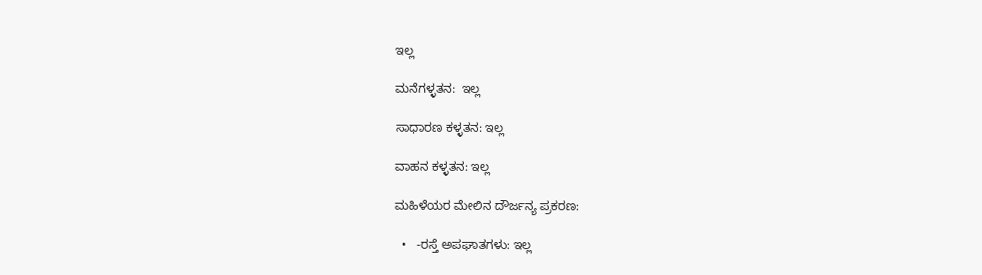ಇಲ್ಲ

ಮನೆಗಳ್ಳತನ:  ಇಲ್ಲ

ಸಾಧಾರಣ ಕಳ್ಳತನ: ಇಲ್ಲ

ವಾಹನ ಕಳ್ಳತನ: ಇಲ್ಲ

ಮಹಿಳೆಯರ ಮೇಲಿನ ದೌರ್ಜನ್ಯ ಪ್ರಕರಣ:

  •   -ರಸ್ತೆ ಅಪಘಾತಗಳು: ಇಲ್ಲ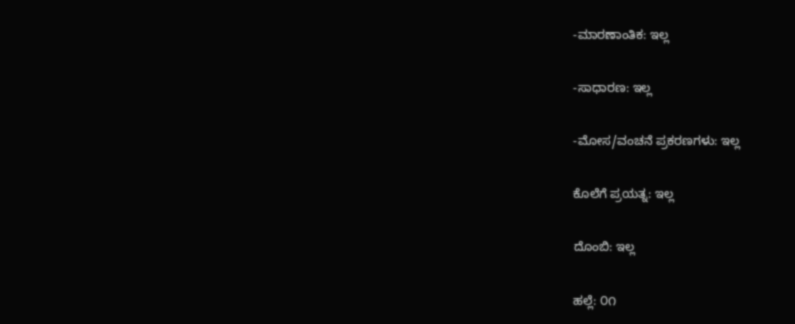-ಮಾರಣಾಂತಿಕ: ಇಲ್ಲ

-ಸಾಧಾರಣ: ಇಲ್ಲ

-ಮೋಸ/ವಂಚನೆ ಪ್ರಕರಣಗಳು: ಇಲ್ಲ

ಕೊಲೆಗೆ ಪ್ರಯತ್ನ: ಇಲ್ಲ

ದೊಂಬಿ: ಇಲ್ಲ

ಹಲ್ಲೆ: ೦೧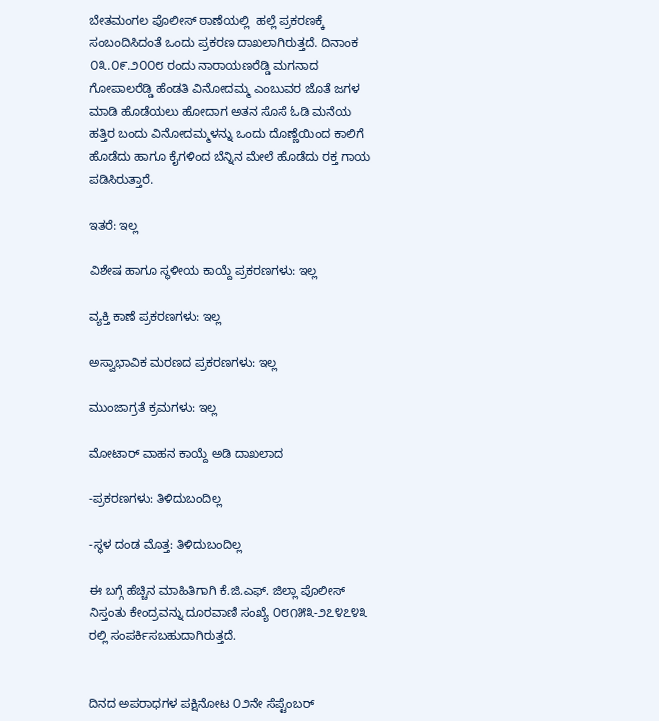ಬೇತಮಂಗಲ ಪೊಲೀಸ್ ಠಾಣೆಯಲ್ಲಿ  ಹಲ್ಲೆ ಪ್ರಕರಣಕ್ಕೆ ಸಂಬಂದಿಸಿದಂತೆ ಒಂದು ಪ್ರಕರಣ ದಾಖಲಾಗಿರುತ್ತದೆ. ದಿನಾಂಕ ೦೩.೦೯.೨೦೦೮ ರಂದು ನಾರಾಯಣರೆಡ್ಡಿ ಮಗನಾದ ಗೋಪಾಲರೆಡ್ಡಿ ಹೆಂಡತಿ ವಿನೋದಮ್ಮ ಎಂಬುವರ ಜೊತೆ ಜಗಳ ಮಾಡಿ ಹೊಡೆಯಲು ಹೋದಾಗ ಅತನ ಸೊಸೆ ಓಡಿ ಮನೆಯ ಹತ್ತಿರ ಬಂದು ವಿನೋದಮ್ಮಳನ್ನು ಒಂದು ದೊಣ್ಣೆಯಿಂದ ಕಾಲಿಗೆ ಹೊಡೆದು ಹಾಗೂ ಕೈಗಳಿಂದ ಬೆನ್ನಿನ ಮೇಲೆ ಹೊಡೆದು ರಕ್ತ ಗಾಯ ಪಡಿಸಿರುತ್ತಾರೆ.

ಇತರೆ: ಇಲ್ಲ

ವಿಶೇಷ ಹಾಗೂ ಸ್ಥಳೀಯ ಕಾಯ್ದೆ ಪ್ರಕರಣಗಳು: ಇಲ್ಲ

ವ್ಯಕ್ತಿ ಕಾಣೆ ಪ್ರಕರಣಗಳು: ಇಲ್ಲ

ಅಸ್ವಾಭಾವಿಕ ಮರಣದ ಪ್ರಕರಣಗಳು: ಇಲ್ಲ

ಮುಂಜಾಗ್ರತೆ ಕ್ರಮಗಳು: ಇಲ್ಲ

ಮೋಟಾರ್‍ ವಾಹನ ಕಾಯ್ದೆ ಅಡಿ ದಾಖಲಾದ

-ಪ್ರಕರಣಗಳು: ತಿಳಿದುಬಂದಿಲ್ಲ

-ಸ್ಥಳ ದಂಡ ಮೊತ್ತ: ತಿಳಿದುಬಂದಿಲ್ಲ

ಈ ಬಗ್ಗೆ ಹೆಚ್ಚಿನ ಮಾಹಿತಿಗಾಗಿ ಕೆ.ಜಿ.ಎಫ್. ಜಿಲ್ಲಾ ಪೊಲೀಸ್ ನಿಸ್ತಂತು ಕೇಂದ್ರವನ್ನು ದೂರವಾಣಿ ಸಂಖ್ಯೆ ೦೮೧೫೩-೨೭೪೭೪೩ ರಲ್ಲಿ ಸಂಪರ್ಕಿಸಬಹುದಾಗಿರುತ್ತದೆ.


ದಿನದ ಅಪರಾಧಗಳ ಪಕ್ಷಿನೋಟ ೦೨ನೇ ಸೆಪ್ಟೆಂಬರ್‍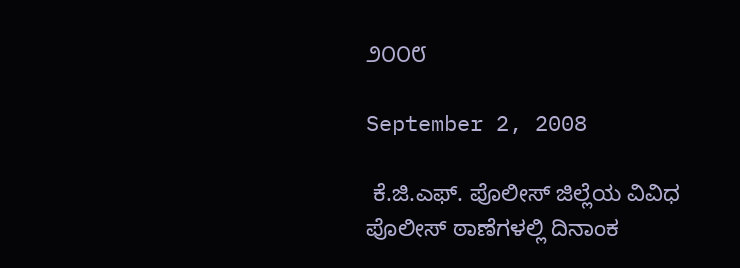೨೦೦೮

September 2, 2008

 ಕೆ.ಜಿ.ಎಫ್. ಪೊಲೀಸ್ ಜಿಲ್ಲೆಯ ವಿವಿಧ ಪೊಲೀಸ್ ಠಾಣೆಗಳಲ್ಲಿ ದಿನಾಂಕ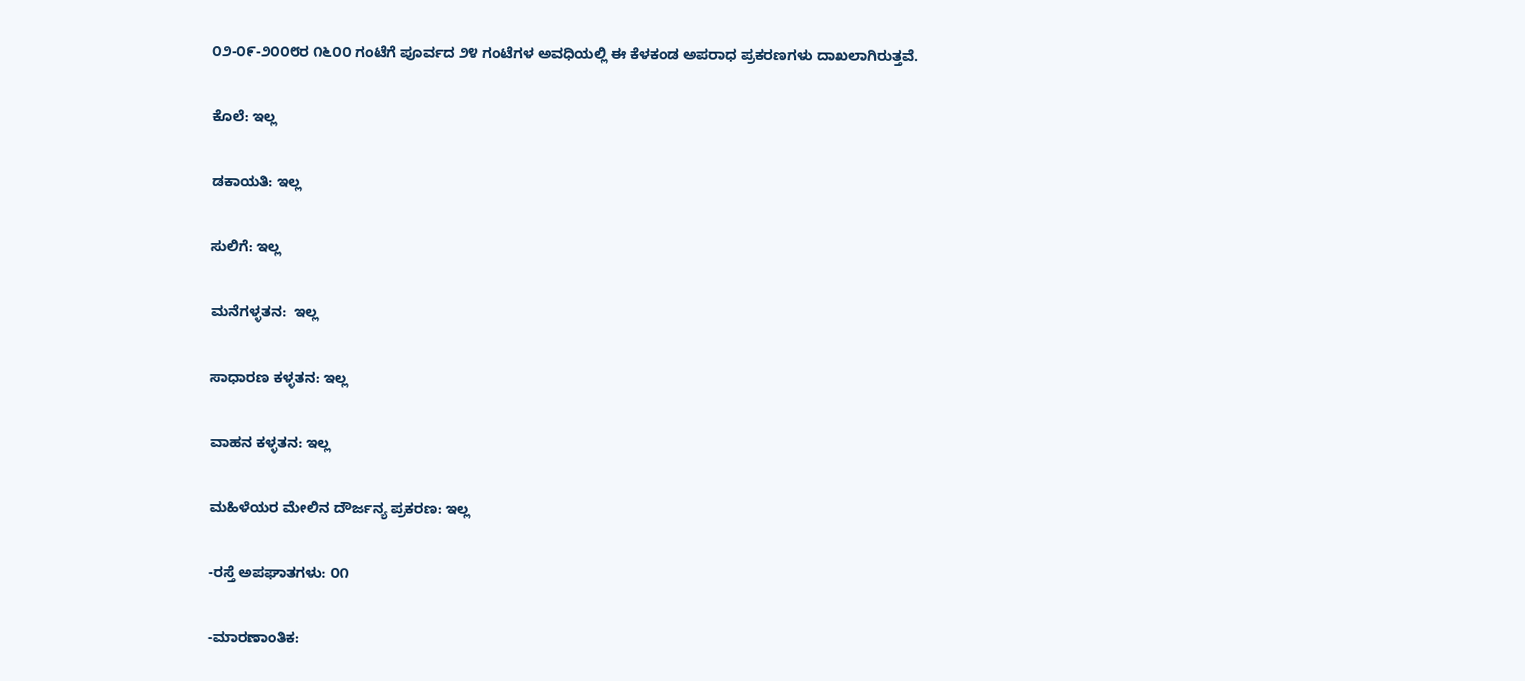೦೨-೦೯-೨೦೦೮ರ ೧೬೦೦ ಗಂಟೆಗೆ ಪೂರ್ವದ ೨೪ ಗಂಟೆಗಳ ಅವಧಿಯಲ್ಲಿ ಈ ಕೆಳಕಂಡ ಅಪರಾಧ ಪ್ರಕರಣಗಳು ದಾಖಲಾಗಿರುತ್ತವೆ.

ಕೊಲೆ: ಇಲ್ಲ

ಡಕಾಯತಿ: ಇಲ್ಲ

ಸುಲಿಗೆ: ಇಲ್ಲ

ಮನೆಗಳ್ಳತನ:  ಇಲ್ಲ

ಸಾಧಾರಣ ಕಳ್ಳತನ: ಇಲ್ಲ

ವಾಹನ ಕಳ್ಳತನ: ಇಲ್ಲ

ಮಹಿಳೆಯರ ಮೇಲಿನ ದೌರ್ಜನ್ಯ ಪ್ರಕರಣ: ಇಲ್ಲ

-ರಸ್ತೆ ಅಪಘಾತಗಳು: ೦೧

-ಮಾರಣಾಂತಿಕ: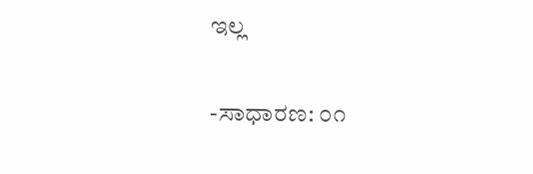ಇಲ್ಲ

-ಸಾಧಾರಣ: ೦೧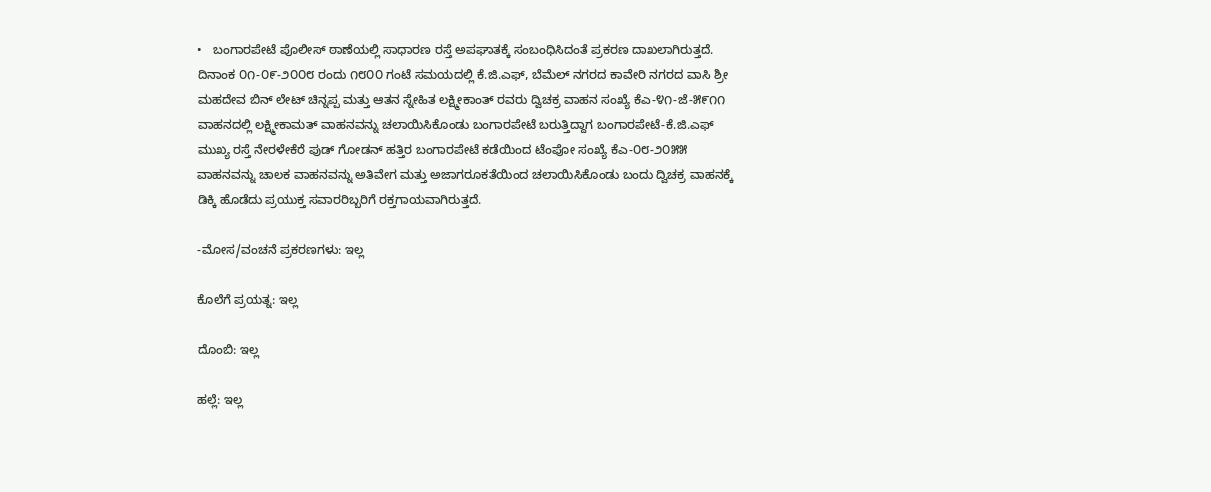•   ಬಂಗಾರಪೇಟೆ ಪೊಲೀಸ್ ಠಾಣೆಯಲ್ಲಿ ಸಾಧಾರಣ ರಸ್ತೆ ಅಪಘಾತಕ್ಕೆ ಸಂಬಂಧಿಸಿದಂತೆ ಪ್ರಕರಣ ದಾಖಲಾಗಿರುತ್ತದೆ. ದಿನಾಂಕ ೦೧-೦೯-೨೦೦೮ ರಂದು ೧೮೦೦ ಗಂಟೆ ಸಮಯದಲ್ಲಿ ಕೆ.ಜಿ.ಎಫ್, ಬೆಮೆಲ್ ನಗರದ ಕಾವೇರಿ ನಗರದ ವಾಸಿ ಶ್ರೀ ಮಹದೇವ ಬಿನ್ ಲೇಟ್ ಚಿನ್ನಪ್ಪ ಮತ್ತು ಆತನ ಸ್ನೇಹಿತ ಲಕ್ಷ್ಮೀಕಾಂತ್ ರವರು ದ್ವಿಚಕ್ರ ವಾಹನ ಸಂಖ್ಯೆ ಕೆಎ-೪೧-ಜೆ-೫೯೧೧ ವಾಹನದಲ್ಲಿ ಲಕ್ಷ್ಮೀಕಾಮತ್ ವಾಹನವನ್ನು ಚಲಾಯಿಸಿಕೊಂಡು ಬಂಗಾರಪೇಟೆ ಬರುತ್ತಿದ್ದಾಗ ಬಂಗಾರಪೇಟೆ-ಕೆ.ಜಿ.ಎಫ್ ಮುಖ್ಯ ರಸ್ತೆ ನೇರಳೇಕೆರೆ ಪುಡ್ ಗೋಡನ್ ಹತ್ತಿರ ಬಂಗಾರಪೇಟೆ ಕಡೆಯಿಂದ ಟೆಂಪೋ ಸಂಖ್ಯೆ ಕೆಎ-೦೮-೨೦೫೫ ವಾಹನವನ್ನು ಚಾಲಕ ವಾಹನವನ್ನು ಅತಿವೇಗ ಮತ್ತು ಅಜಾಗರೂಕತೆಯಿಂದ ಚಲಾಯಿಸಿಕೊಂಡು ಬಂದು ದ್ವಿಚಕ್ರ ವಾಹನಕ್ಕೆ ಡಿಕ್ಕಿ ಹೊಡೆದು ಪ್ರಯುಕ್ತ ಸವಾರರಿಬ್ಬರಿಗೆ ರಕ್ತಗಾಯವಾಗಿರುತ್ತದೆ.

-ಮೋಸ/ವಂಚನೆ ಪ್ರಕರಣಗಳು: ಇಲ್ಲ

ಕೊಲೆಗೆ ಪ್ರಯತ್ನ: ಇಲ್ಲ

ದೊಂಬಿ: ಇಲ್ಲ

ಹಲ್ಲೆ: ಇಲ್ಲ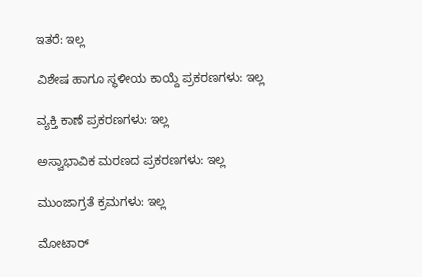ಇತರೆ: ಇಲ್ಲ

ವಿಶೇಷ ಹಾಗೂ ಸ್ಥಳೀಯ ಕಾಯ್ದೆ ಪ್ರಕರಣಗಳು: ಇಲ್ಲ

ವ್ಯಕ್ತಿ ಕಾಣೆ ಪ್ರಕರಣಗಳು: ಇಲ್ಲ

ಅಸ್ವಾಭಾವಿಕ ಮರಣದ ಪ್ರಕರಣಗಳು: ಇಲ್ಲ

ಮುಂಜಾಗ್ರತೆ ಕ್ರಮಗಳು: ಇಲ್ಲ

ಮೋಟಾರ್‍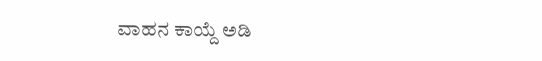ವಾಹನ ಕಾಯ್ದೆ ಅಡಿ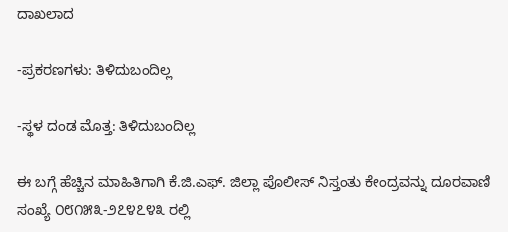ದಾಖಲಾದ

-ಪ್ರಕರಣಗಳು: ತಿಳಿದುಬಂದಿಲ್ಲ

-ಸ್ಥಳ ದಂಡ ಮೊತ್ತ: ತಿಳಿದುಬಂದಿಲ್ಲ

ಈ ಬಗ್ಗೆ ಹೆಚ್ಚಿನ ಮಾಹಿತಿಗಾಗಿ ಕೆ.ಜಿ.ಎಫ್. ಜಿಲ್ಲಾ ಪೊಲೀಸ್ ನಿಸ್ತಂತು ಕೇಂದ್ರವನ್ನು ದೂರವಾಣಿ ಸಂಖ್ಯೆ ೦೮೧೫೩-೨೭೪೭೪೩ ರಲ್ಲಿ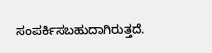ಸಂಪರ್ಕಿಸಬಹುದಾಗಿರುತ್ತದೆ.